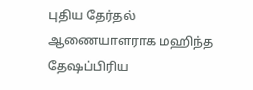புதிய தேர்தல் ஆணையாளராக மஹிந்த தேஷப்பிரிய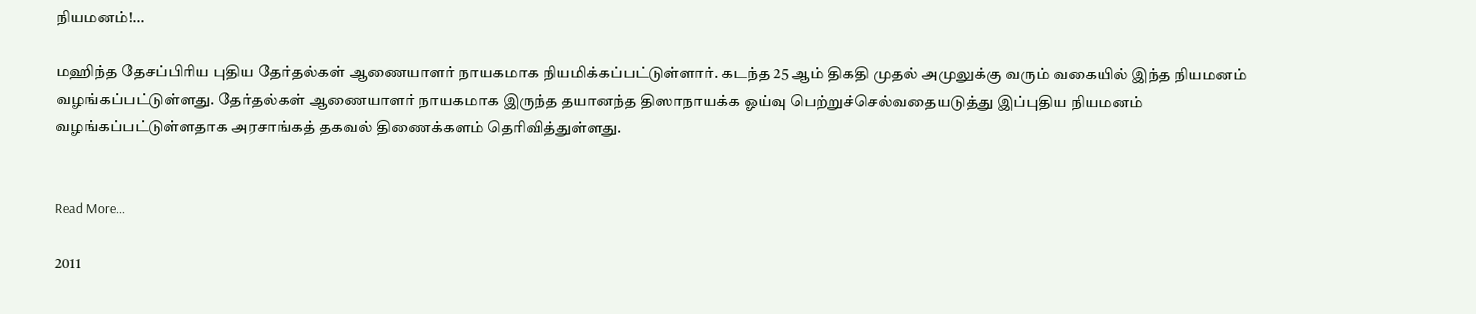நியமனம்!...

மஹிந்த தேசப்பிரிய புதிய தேர்தல்கள் ஆணையாளர் நாயகமாக நியமிக்கப்பட்டுள்ளார். கடந்த 25 ஆம் திகதி முதல் அமுலுக்கு வரும் வகையில் இந்த நியமனம் வழங்கப்பட்டுள்ளது. தேர்தல்கள் ஆணையாளர் நாயகமாக இருந்த தயானந்த திஸாநாயக்க ஓய்வு பெற்றுச்செல்வதையடுத்து இப்புதிய நியமனம் வழங்கப்பட்டுள்ளதாக அரசாங்கத் தகவல் திணைக்களம் தெரிவித்துள்ளது.


Read More...

2011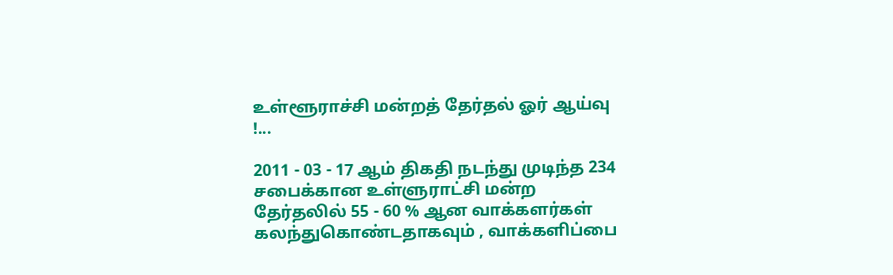உள்ளூராச்சி மன்றத் தேர்தல் ஓர் ஆய்வு !...

2011 - 03 - 17 ஆம் திகதி நடந்து முடிந்த 234 சபைக்கான உள்ளுராட்சி மன்ற தேர்தலில் 55 - 60 % ஆன வாக்களர்கள் கலந்துகொண்டதாகவும் , வாக்களிப்பை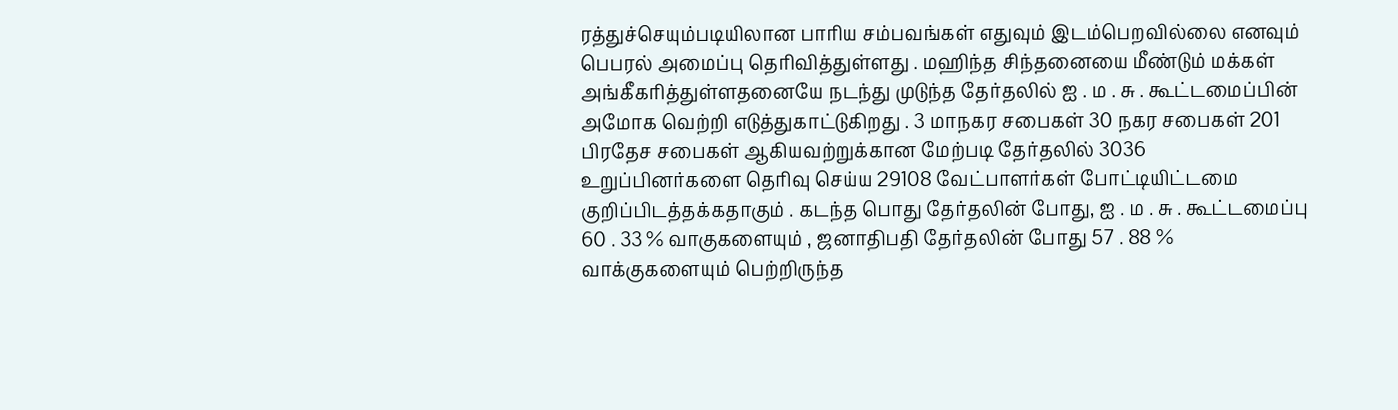ரத்துச்செயும்படியிலான பாரிய சம்பவங்கள் எதுவும் இடம்பெறவில்லை எனவும் பெபரல் அமைப்பு தெரிவித்துள்ளது . மஹிந்த சிந்தனையை மீண்டும் மக்கள் அங்கீகரித்துள்ளதனையே நடந்து முடுந்த தேர்தலில் ஐ . ம . சு . கூட்டமைப்பின் அமோக வெற்றி எடுத்துகாட்டுகிறது . 3 மாநகர சபைகள் 30 நகர சபைகள் 201 பிரதேச சபைகள் ஆகியவற்றுக்கான மேற்படி தேர்தலில் 3036 உறுப்பினர்களை தெரிவு செய்ய 29108 வேட்பாளர்கள் போட்டியிட்டமை குறிப்பிடத்தக்கதாகும் . கடந்த பொது தேர்தலின் போது, ஐ . ம . சு . கூட்டமைப்பு 60 . 33 % வாகுகளையும் , ஜனாதிபதி தேர்தலின் போது 57 . 88 % வாக்குகளையும் பெற்றிருந்த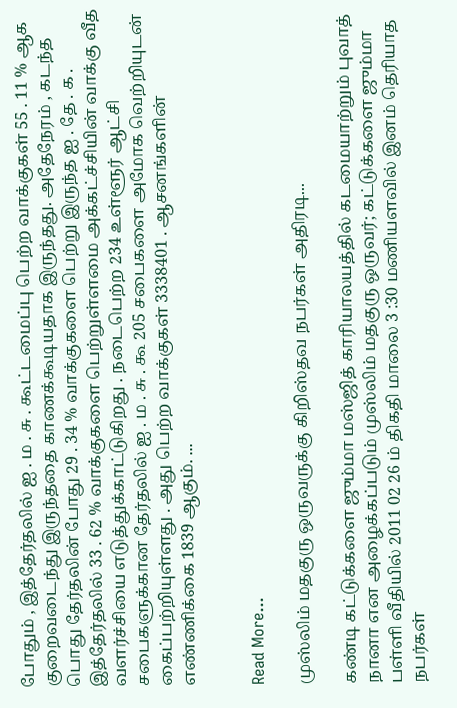போதும் , இத்தேர்தலில் ஐ . ம . சு . கூட்டமைப்பு பெற்ற வாக்குகள் 55 . 11 % ஆக குறைவடைந்து இருந்ததை காணக்கூடியதாக இருந்தது. அதேநேரம் , கடந்த பொது தேர்தலின் போது 29 . 34 % வாக்குகளை பெற்று இருந்த ஐ . தே . க . இத்தேர்தலில் 33 . 62 % வாக்குகளை பெற்றுள்ளமை அக்கட்ச்சியின் வாக்கு வீத வளர்ச்சியை எடுத்துக்காட்டுகிறது . நடைபெற்ற 234 உள்ளூர் ஆட்சி சபைகளுக்கான தேர்தலில் ஐ . ம . சு . கூ 205 சபைகளை அமோக வெற்றியுடன் கைப்பற்றியுள்ளது . அது பெற்ற வாக்குகள் 3338401 . ஆசனங்களின் எண்ணிக்கை 1839 ஆகும். ...


Read More...

முஸ்லிம் மதகுரு ஒருவருக்கு கிறிஸ்தவ நபர்கள் அதிரடி...

கண்டி கட்டுக்களை ஜும்மா மஸ்ஜித் காரியாலயத்தில் கடமையாற்றும் புவாத் நானா என அழைக்கப்படும் முஸ்லிம் மதகுரு ஒருவர்; கட்டுக்களை ஜும்மா பள்ளி வீதியில் 2011 02 26 ம் திகதி மாலை 3 :30 மணியளவில் இனம் தெரியாத நபர்கள்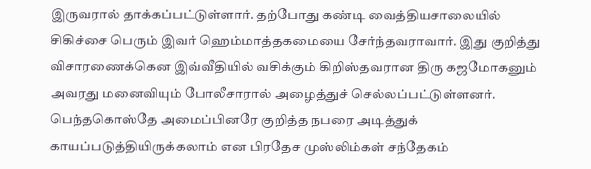இருவரால் தாக்கப்பட்டுள்ளார். தற்போது கண்டி வைத்தியசாலையில் சிகிச்சை பெரும் இவர் ஹெம்மாத்தகமையை சேர்ந்தவராவார். இது குறித்து விசாரணைக்கென இவ்வீதியில் வசிக்கும் கிறிஸ்தவரான திரு கஜமோகனும் அவரது மனைவியும் போலீசாரால் அழைத்துச் செல்லப்பட்டுள்ளனர். பெந்தகொஸ்தே அமைப்பினரே குறித்த நபரை அடித்துக் காயப்படுத்தியிருக்கலாம் என பிரதேச முஸ்லிம்கள் சந்தேகம்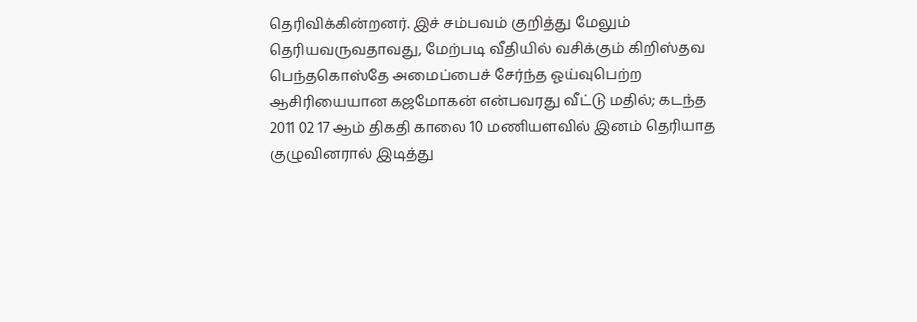தெரிவிக்கின்றனர். இச் சம்பவம் குறித்து மேலும் தெரியவருவதாவது, மேற்படி வீதியில் வசிக்கும் கிறிஸ்தவ பெந்தகொஸ்தே அமைப்பைச் சேர்ந்த ஓய்வுபெற்ற ஆசிரியையான கஜமோகன் என்பவரது வீட்டு மதில்; கடந்த 2011 02 17 ஆம் திகதி காலை 10 மணியளவில் இனம் தெரியாத குழுவினரால் இடித்து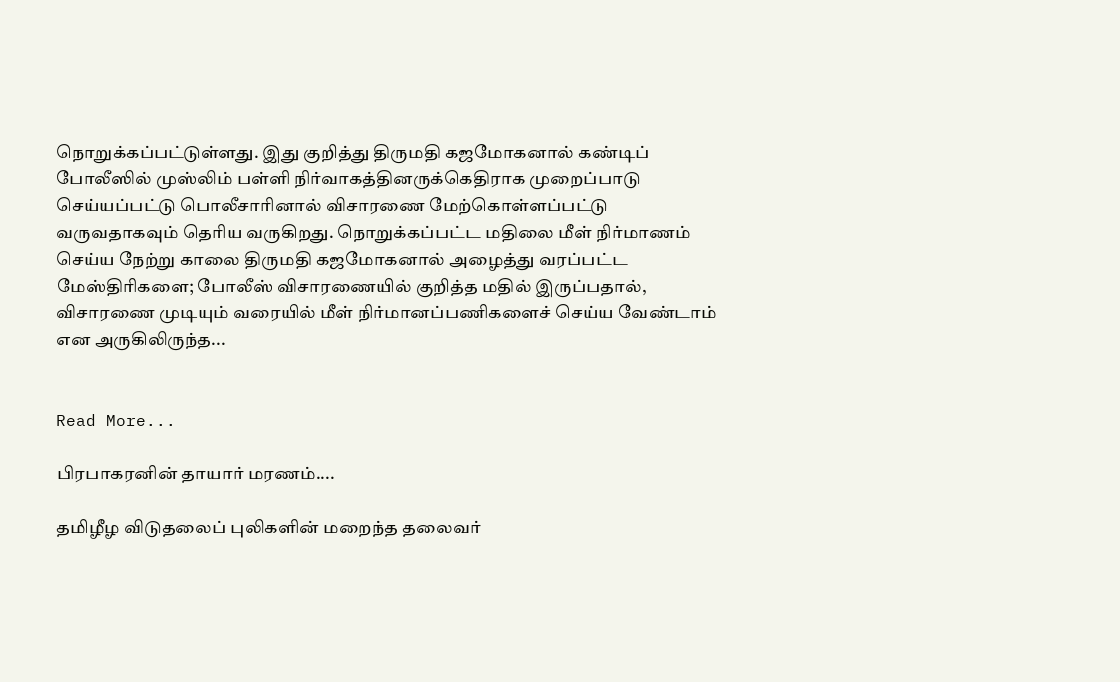நொறுக்கப்பட்டுள்ளது. இது குறித்து திருமதி கஜமோகனால் கண்டிப் போலீஸில் முஸ்லிம் பள்ளி நிர்வாகத்தினருக்கெதிராக முறைப்பாடு செய்யப்பட்டு பொலீசாரினால் விசாரணை மேற்கொள்ளப்பட்டு வருவதாகவும் தெரிய வருகிறது. நொறுக்கப்பட்ட மதிலை மீள் நிர்மாணம் செய்ய நேற்று காலை திருமதி கஜமோகனால் அழைத்து வரப்பட்ட மேஸ்திரிகளை; போலீஸ் விசாரணையில் குறித்த மதில் இருப்பதால், விசாரணை முடியும் வரையில் மீள் நிர்மானப்பணிகளைச் செய்ய வேண்டாம் என அருகிலிருந்த...


Read More...

பிரபாகரனின் தாயார் மரணம்....

தமிழீழ விடுதலைப் புலிகளின் மறைந்த தலைவர்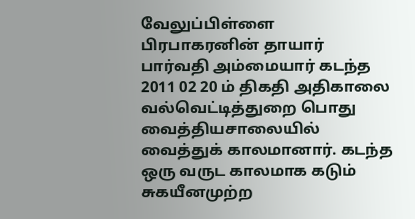வேலுப்பிள்ளை பிரபாகரனின் தாயார் பார்வதி அம்மையார் கடந்த 2011 02 20 ம் திகதி அதிகாலை வல்வெட்டித்துறை பொது வைத்தியசாலையில் வைத்துக் காலமானார். கடந்த ஒரு வருட காலமாக கடும் சுகயீனமுற்ற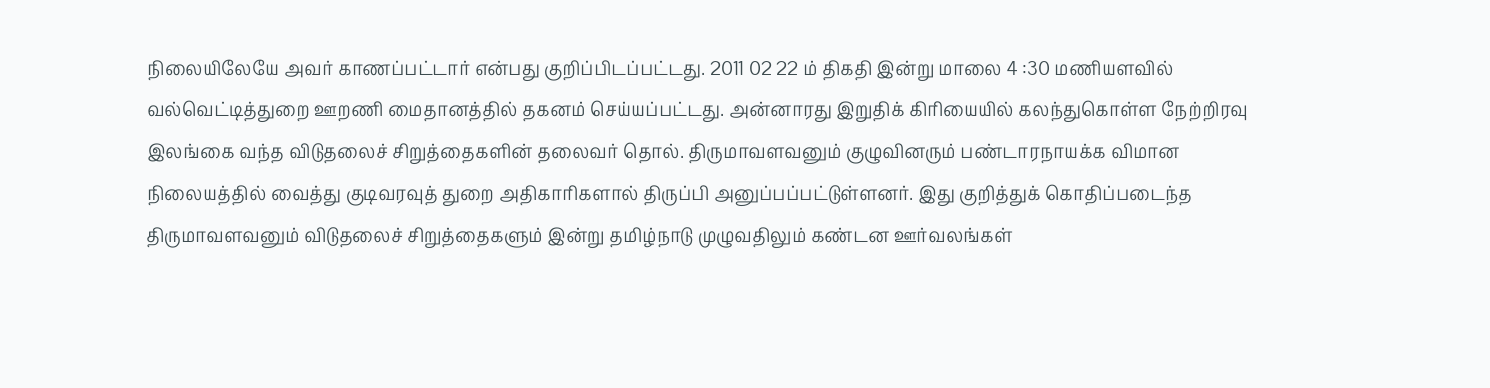நிலையிலேயே அவர் காணப்பட்டார் என்பது குறிப்பிடப்பட்டது. 2011 02 22 ம் திகதி இன்று மாலை 4 :30 மணியளவில் வல்வெட்டித்துறை ஊறணி மைதானத்தில் தகனம் செய்யப்பட்டது. அன்னாரது இறுதிக் கிரியையில் கலந்துகொள்ள நேற்றிரவு இலங்கை வந்த விடுதலைச் சிறுத்தைகளின் தலைவர் தொல். திருமாவளவனும் குழுவினரும் பண்டாரநாயக்க விமான நிலையத்தில் வைத்து குடிவரவுத் துறை அதிகாரிகளால் திருப்பி அனுப்பப்பட்டுள்ளனர். இது குறித்துக் கொதிப்படைந்த திருமாவளவனும் விடுதலைச் சிறுத்தைகளும் இன்று தமிழ்நாடு முழுவதிலும் கண்டன ஊர்வலங்கள்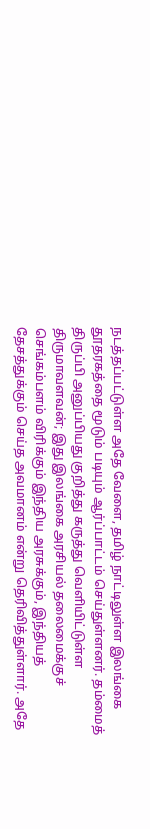நடத்தப்பட்டுள்ள அதே வேளை, தமிழ் நாட்டிலுள்ள இலங்கை தூதரகத்தை மூடும் படியும் ஆர்ப்பாட்டம் செய்துள்ளனர். தம்மைத் திருப்பி அனுப்பியது குறித்து கருத்து வெளியிட்டுள்ள திருமாவளவன்; இது இலங்கை அரசியல் தலைமைக்குச் செங்கம்பளம் விரிக்கும் இந்திய அரசுக்கும், இந்தியத் தேசத்துக்கும் செய்த அவமானம் என்று தெரிவித்துள்ளார். அதே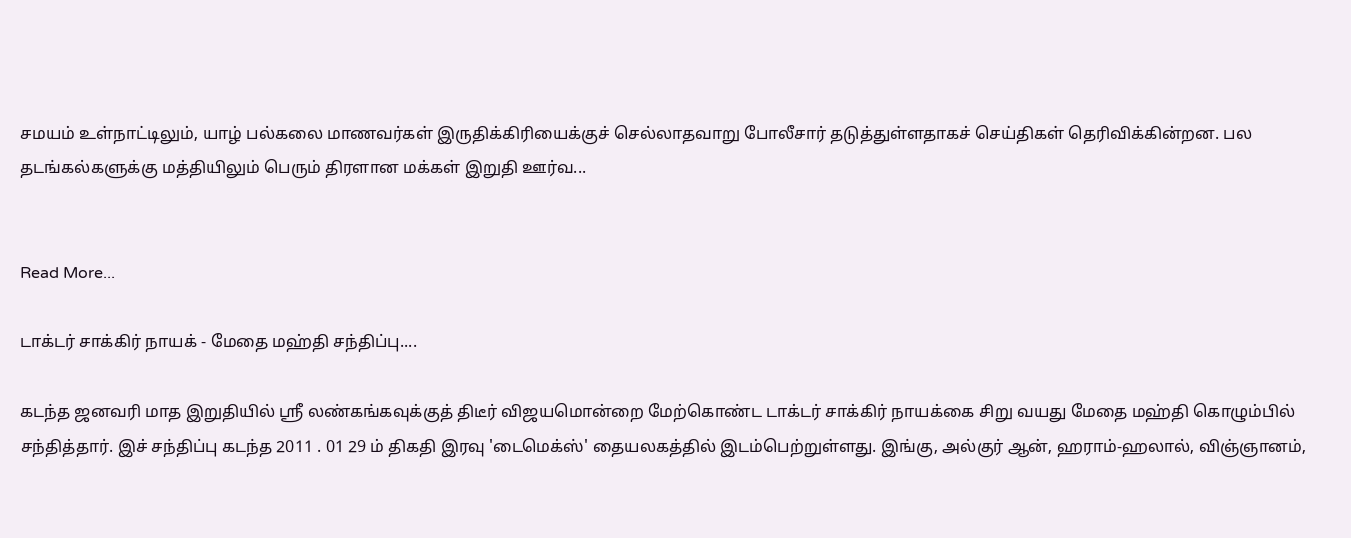சமயம் உள்நாட்டிலும், யாழ் பல்கலை மாணவர்கள் இருதிக்கிரியைக்குச் செல்லாதவாறு போலீசார் தடுத்துள்ளதாகச் செய்திகள் தெரிவிக்கின்றன. பல தடங்கல்களுக்கு மத்தியிலும் பெரும் திரளான மக்கள் இறுதி ஊர்வ...


Read More...

டாக்டர் சாக்கிர் நாயக் - மேதை மஹ்தி சந்திப்பு....

கடந்த ஜனவரி மாத இறுதியில் ஸ்ரீ லண்கங்கவுக்குத் திடீர் விஜயமொன்றை மேற்கொண்ட டாக்டர் சாக்கிர் நாயக்கை சிறு வயது மேதை மஹ்தி கொழும்பில் சந்தித்தார். இச் சந்திப்பு கடந்த 2011 . 01 29 ம் திகதி இரவு 'டைமெக்ஸ்' தையலகத்தில் இடம்பெற்றுள்ளது. இங்கு, அல்குர் ஆன், ஹராம்-ஹலால், விஞ்ஞானம்,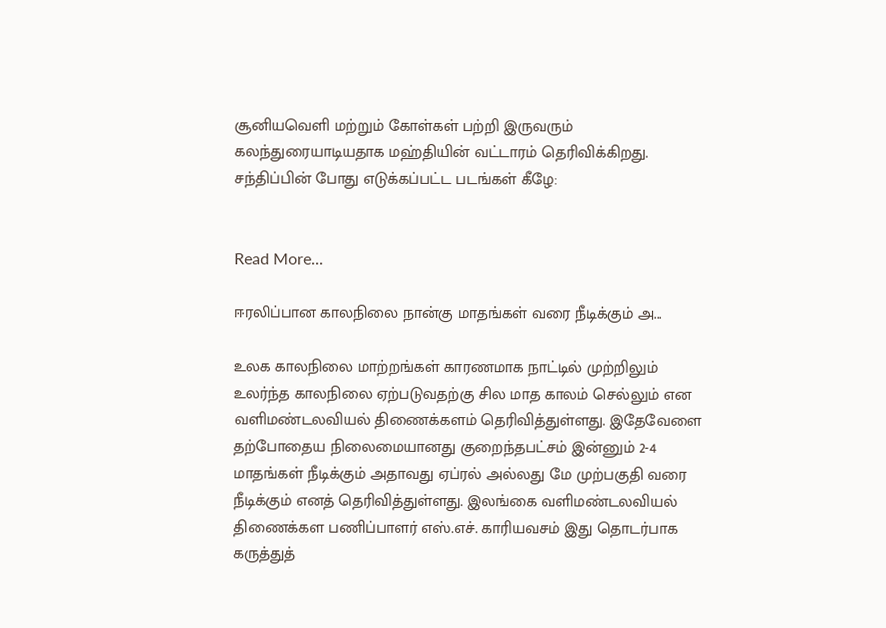சூனியவெளி மற்றும் கோள்கள் பற்றி இருவரும் கலந்துரையாடியதாக மஹ்தியின் வட்டாரம் தெரிவிக்கிறது. சந்திப்பின் போது எடுக்கப்பட்ட படங்கள் கீழே:


Read More...

ஈரலிப்பான காலநிலை நான்கு மாதங்கள் வரை நீடிக்கும் அ...

உலக காலநிலை மாற்றங்கள் காரணமாக நாட்டில் முற்றிலும் உலர்ந்த காலநிலை ஏற்படுவதற்கு சில மாத காலம் செல்லும் என வளிமண்டலவியல் திணைக்களம் தெரிவித்துள்ளது. இதேவேளை தற்போதைய நிலைமையானது குறைந்தபட்சம் இன்னும் 2-4 மாதங்கள் நீடிக்கும் அதாவது ஏப்ரல் அல்லது மே முற்பகுதி வரை நீடிக்கும் எனத் தெரிவித்துள்ளது. இலங்கை வளிமண்டலவியல் திணைக்கள பணிப்பாளர் எஸ்.எச். காரியவசம் இது தொடர்பாக கருத்துத்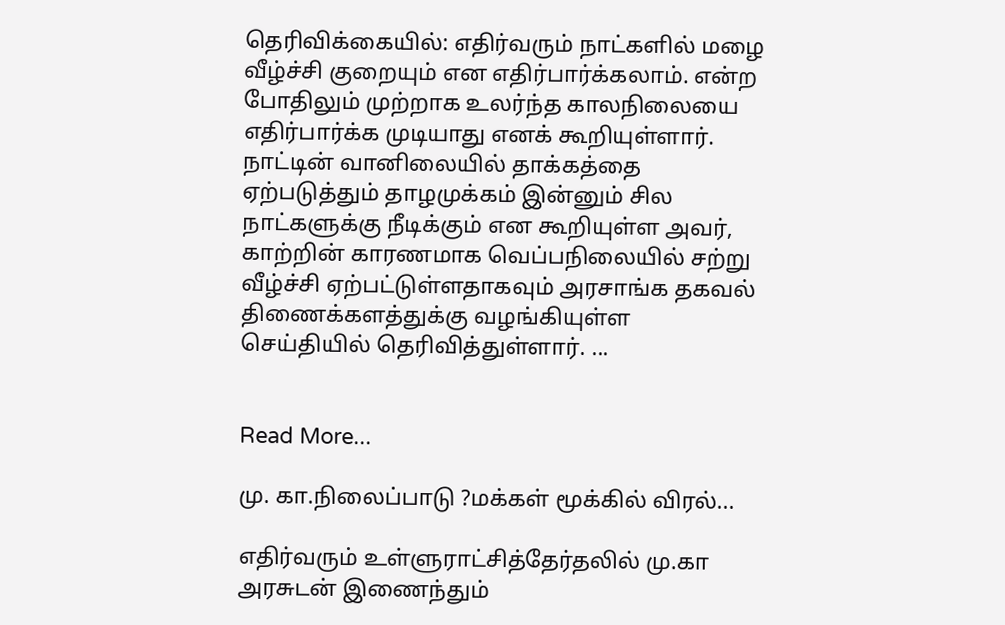தெரிவிக்கையில்: எதிர்வரும் நாட்களில் மழை வீழ்ச்சி குறையும் என எதிர்பார்க்கலாம். என்ற போதிலும் முற்றாக உலர்ந்த காலநிலையை எதிர்பார்க்க முடியாது எனக் கூறியுள்ளார். நாட்டின் வானிலையில் தாக்கத்தை ஏற்படுத்தும் தாழமுக்கம் இன்னும் சில நாட்களுக்கு நீடிக்கும் என கூறியுள்ள அவர், காற்றின் காரணமாக வெப்பநிலையில் சற்று வீழ்ச்சி ஏற்பட்டுள்ளதாகவும் அரசாங்க தகவல் திணைக்களத்துக்கு வழங்கியுள்ள செய்தியில் தெரிவித்துள்ளார். ...


Read More...

மு. கா.நிலைப்பாடு ?மக்கள் மூக்கில் விரல்...

எதிர்வரும் உள்ளுராட்சித்தேர்தலில் மு.கா அரசுடன் இணைந்தும்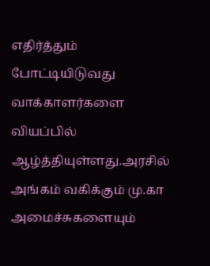எதிர்த்தும் போட்டியிடுவது வாக்காளர்களை வியப்பில் ஆழ்த்தியுள்ளது.அரசில் அங்கம் வகிக்கும் மு.கா அமைச்சுகளையும்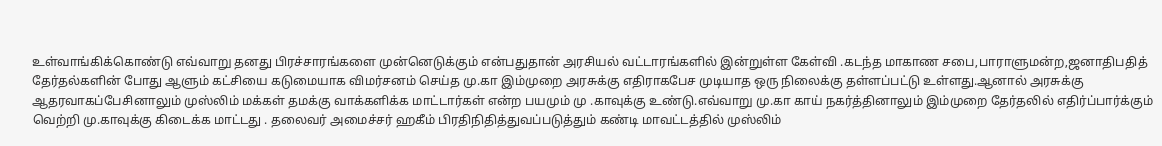உள்வாங்கிக்கொண்டு எவ்வாறு தனது பிரச்சாரங்களை முன்னெடுக்கும் என்பதுதான் அரசியல் வட்டாரங்களில் இன்றுள்ள கேள்வி .கடந்த மாகாண சபை,பாராளுமன்ற,ஜனாதிபதித் தேர்தல்களின் போது ஆளும் கட்சியை கடுமையாக விமர்சனம் செய்த மு.கா இம்முறை அரசுக்கு எதிராகபேச முடியாத ஒரு நிலைக்கு தள்ளப்பட்டு உள்ளது.ஆனால் அரசுக்கு ஆதரவாகப்பேசினாலும் முஸ்லிம் மக்கள் தமக்கு வாக்களிக்க மாட்டார்கள் என்ற பயமும் மு .காவுக்கு உண்டு.எவ்வாறு மு.கா காய் நகர்த்தினாலும் இம்முறை தேர்தலில் எதிர்ப்பார்க்கும் வெற்றி மு.காவுக்கு கிடைக்க மாட்டது . தலைவர் அமைச்சர் ஹகீம் பிரதிநிதித்துவப்படுத்தும் கண்டி மாவட்டத்தில் முஸ்லிம்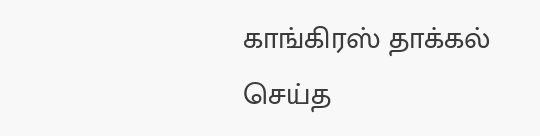காங்கிரஸ் தாக்கல் செய்த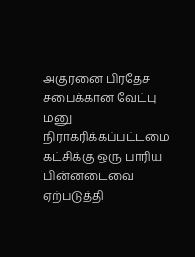அகுரனை பிரதேச சபைக்கான வேட்பு மனு நிராகரிக்கப்பட்டமை கட்சிக்கு ஒரு பாரிய பின்னடைவை ஏற்படுத்தி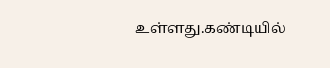உள்ளது.கண்டியில்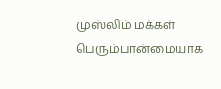முஸ்லிம் மக்கள் பெரும்பான்மையாக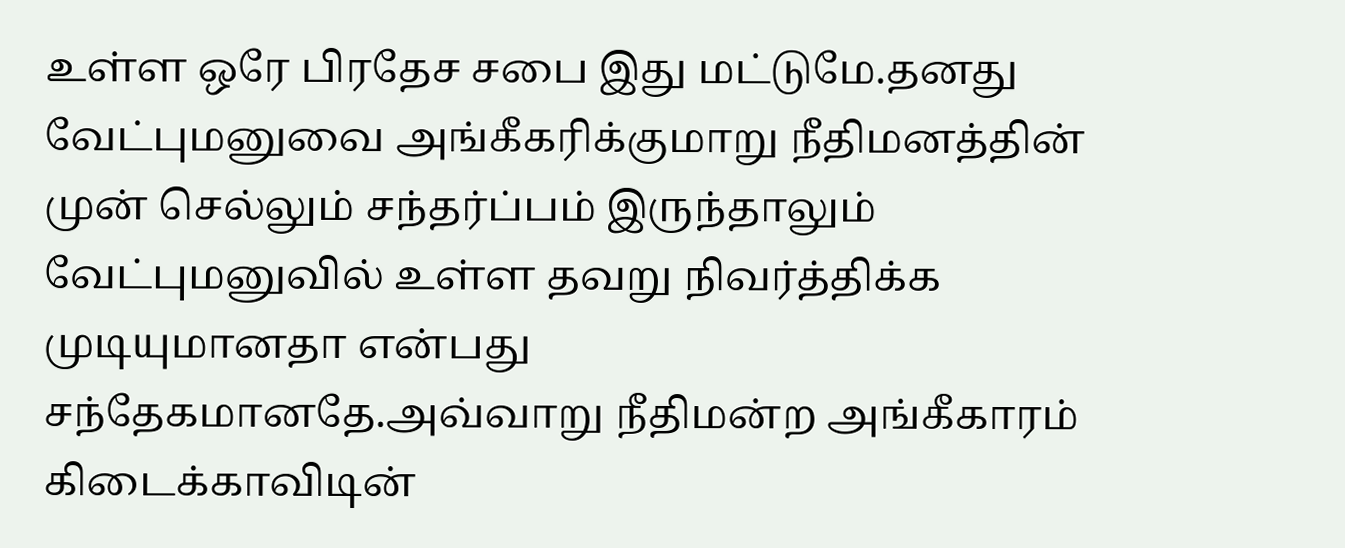உள்ள ஒரே பிரதேச சபை இது மட்டுமே.தனது வேட்புமனுவை அங்கீகரிக்குமாறு நீதிமனத்தின் முன் செல்லும் சந்தர்ப்பம் இருந்தாலும் வேட்புமனுவில் உள்ள தவறு நிவர்த்திக்க முடியுமானதா என்பது சந்தேகமானதே.அவ்வாறு நீதிமன்ற அங்கீகாரம் கிடைக்காவிடின்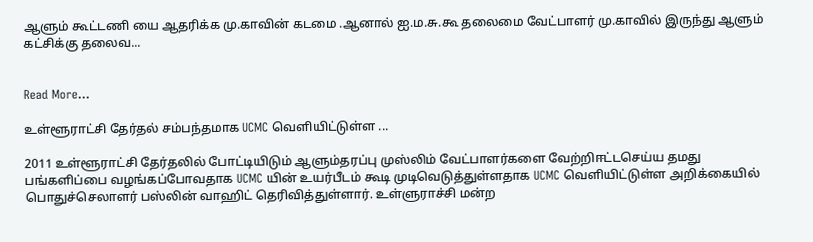ஆளும் கூட்டணி யை ஆதரிக்க மு.காவின் கடமை .ஆனால் ஐ.ம.சு.கூ தலைமை வேட்பாளர் மு.காவில் இருந்து ஆளும் கட்சிக்கு தலைவ...


Read More...

உள்ளூராட்சி தேர்தல் சம்பந்தமாக UCMC வெளியிட்டுள்ள ...

2011 உள்ளூராட்சி தேர்தலில் போட்டியிடும் ஆளும்தரப்பு முஸ்லிம் வேட்பாளர்களை வேற்றிஈட்டசெய்ய தமது பங்களிப்பை வழங்கப்போவதாக UCMC யின் உயர்பீடம் கூடி முடிவெடுத்துள்ளதாக UCMC வெளியிட்டுள்ள அறிக்கையில் பொதுச்செலாளர் பஸ்லின் வாஹிட் தெரிவித்துள்ளார். உள்ளுராச்சி மன்ற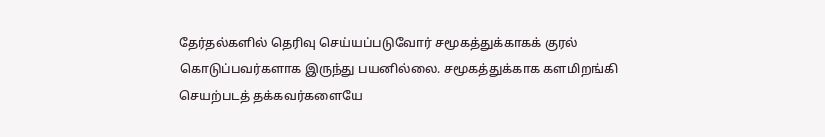தேர்தல்களில் தெரிவு செய்யப்படுவோர் சமூகத்துக்காகக் குரல் கொடுப்பவர்களாக இருந்து பயனில்லை. சமூகத்துக்காக களமிறங்கி செயற்படத் தக்கவர்களையே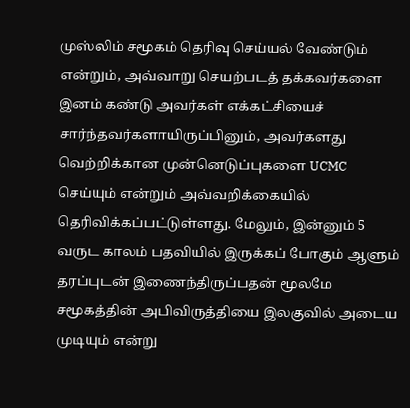முஸ்லிம் சமூகம் தெரிவு செய்யல் வேண்டும் என்றும், அவ்வாறு செயற்படத் தக்கவர்களை இனம் கண்டு அவர்கள் எக்கட்சியைச் சார்ந்தவர்களாயிருப்பினும், அவர்களது வெற்றிக்கான முன்னெடுப்புகளை UCMC செய்யும் என்றும் அவ்வறிக்கையில் தெரிவிக்கப்பட்டுள்ளது. மேலும், இன்னும் 5 வருட காலம் பதவியில் இருக்கப் போகும் ஆளும் தரப்புடன் இணைந்திருப்பதன் மூலமே சமூகத்தின் அபிவிருத்தியை இலகுவில் அடைய முடியும் என்று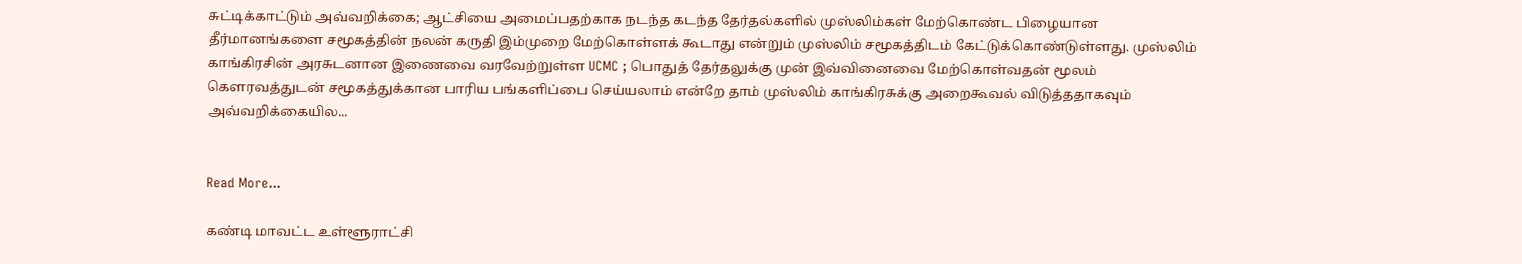சுட்டிக்காட்டும் அவ்வறிக்கை; ஆட்சியை அமைப்பதற்காக நடந்த கடந்த தேர்தல்களில் முஸ்லிம்கள் மேற்கொண்ட பிழையான தீர்மானங்களை சமூகத்தின் நலன் கருதி இம்முறை மேற்கொள்ளக் கூடாது என்றும் முஸ்லிம் சமூகத்திடம் கேட்டுக்கொண்டுள்ளது. முஸ்லிம் காங்கிரசின் அரசுடனான இணைவை வரவேற்றுள்ள UCMC ; பொதுத் தேர்தலுக்கு முன் இவ்வினைவை மேற்கொள்வதன் மூலம் கெளரவத்துடன் சமூகத்துக்கான பாரிய பங்களிப்பை செய்யலாம் என்றே தாம் முஸ்லிம் காங்கிரசுக்கு அறைகூவல் விடுத்ததாகவும் அவ்வறிக்கையில...


Read More...

கண்டி மாவட்ட உள்ளூராட்சி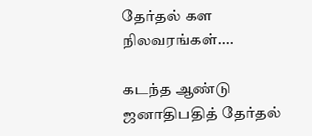தேர்தல் கள நிலவரங்கள்....

கடந்த ஆண்டு ஜனாதிபதித் தேர்தல்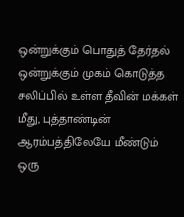ஒன்றுக்கும் பொதுத் தேர்தல் ஒன்றுக்கும் முகம் கொடுத்த சலிப்பில் உள்ள தீவின் மக்கள் மீது, புத்தாண்டின் ஆரம்பத்திலேயே மீண்டும் ஒரு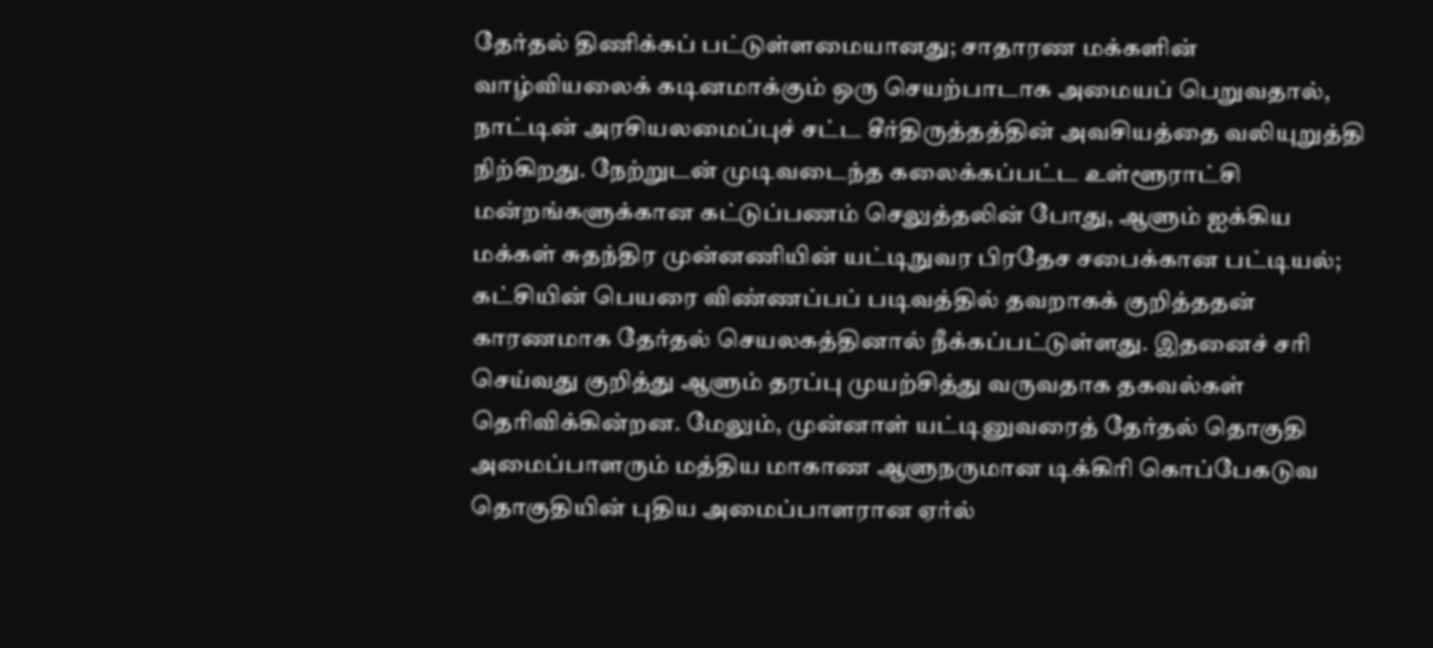தேர்தல் திணிக்கப் பட்டுள்ளமையானது; சாதாரண மக்களின் வாழ்வியலைக் கடினமாக்கும் ஒரு செயற்பாடாக அமையப் பெறுவதால், நாட்டின் அரசியலமைப்புச் சட்ட சீர்திருத்தத்தின் அவசியத்தை வலியுறுத்தி நிற்கிறது. நேற்றுடன் முடிவடைந்த கலைக்கப்பட்ட உள்ளூராட்சி மன்றங்களுக்கான கட்டுப்பணம் செலுத்தலின் போது, ஆளும் ஐக்கிய மக்கள் சுதந்திர முன்னணியின் யட்டிநுவர பிரதேச சபைக்கான பட்டியல்; கட்சியின் பெயரை விண்ணப்பப் படிவத்தில் தவறாகக் குறித்ததன் காரணமாக தேர்தல் செயலகத்தினால் நீக்கப்பட்டுள்ளது. இதனைச் சரி செய்வது குறித்து ஆளும் தரப்பு முயற்சித்து வருவதாக தகவல்கள் தெரிவிக்கின்றன. மேலும், முன்னாள் யட்டினுவரைத் தேர்தல் தொகுதி அமைப்பாளரும் மத்திய மாகாண ஆளுநருமான டிக்கிரி கொப்பேகடுவ தொகுதியின் புதிய அமைப்பாளரான ஏர்ல்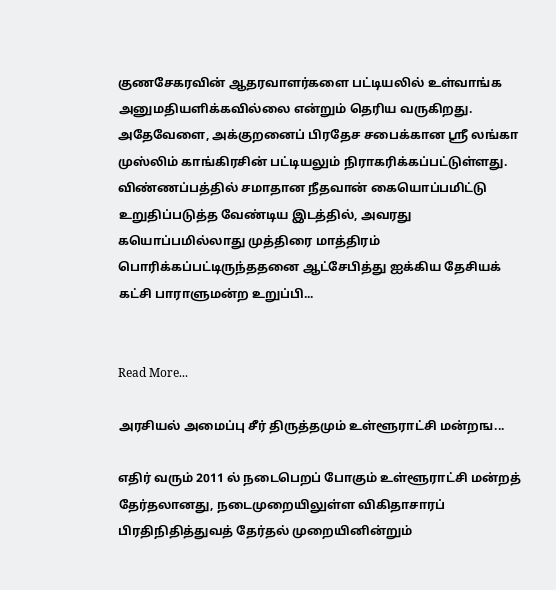குணசேகரவின் ஆதரவாளர்களை பட்டியலில் உள்வாங்க அனுமதியளிக்கவில்லை என்றும் தெரிய வருகிறது. அதேவேளை, அக்குறனைப் பிரதேச சபைக்கான ஸ்ரீ லங்கா முஸ்லிம் காங்கிரசின் பட்டியலும் நிராகரிக்கப்பட்டுள்ளது. விண்ணப்பத்தில் சமாதான நீதவான் கையொப்பமிட்டு உறுதிப்படுத்த வேண்டிய இடத்தில், அவரது கயொப்பமில்லாது முத்திரை மாத்திரம் பொரிக்கப்பட்டிருந்ததனை ஆட்சேபித்து ஐக்கிய தேசியக் கட்சி பாராளுமன்ற உறுப்பி...


Read More...

அரசியல் அமைப்பு சீர் திருத்தமும் உள்ளூராட்சி மன்றங...

எதிர் வரும் 2011 ல் நடைபெறப் போகும் உள்ளூராட்சி மன்றத் தேர்தலானது, நடைமுறையிலுள்ள விகிதாசாரப் பிரதிநிதித்துவத் தேர்தல் முறையினின்றும்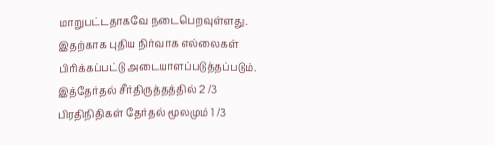மாறுபட்டதாகவே நடைபெறவுள்ளது. இதற்காக புதிய நிர்வாக எல்லைகள் பிரிக்கப்பட்டு அடையாளப்படுத்தப்படும். இத்தேர்தல் சீர்திருத்தத்தில் 2 /3 பிரதிநிதிகள் தேர்தல் மூலமும் 1 /3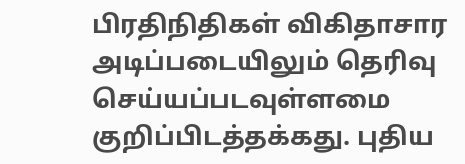பிரதிநிதிகள் விகிதாசார அடிப்படையிலும் தெரிவு செய்யப்படவுள்ளமை குறிப்பிடத்தக்கது. புதிய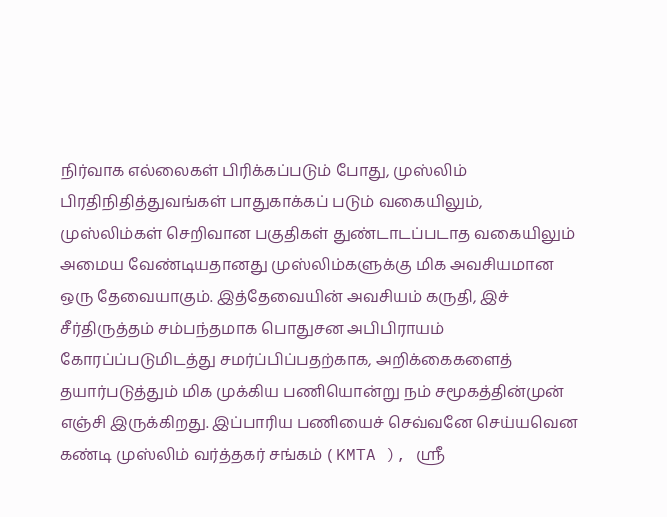நிர்வாக எல்லைகள் பிரிக்கப்படும் போது, முஸ்லிம் பிரதிநிதித்துவங்கள் பாதுகாக்கப் படும் வகையிலும், முஸ்லிம்கள் செறிவான பகுதிகள் துண்டாடப்படாத வகையிலும் அமைய வேண்டியதானது முஸ்லிம்களுக்கு மிக அவசியமான ஒரு தேவையாகும். இத்தேவையின் அவசியம் கருதி, இச் சீர்திருத்தம் சம்பந்தமாக பொதுசன அபிபிராயம் கோரப்ப்படுமிடத்து சமர்ப்பிப்பதற்காக, அறிக்கைகளைத் தயார்படுத்தும் மிக முக்கிய பணியொன்று நம் சமூகத்தின்முன் எஞ்சி இருக்கிறது. இப்பாரிய பணியைச் செவ்வனே செய்யவென கண்டி முஸ்லிம் வர்த்தகர் சங்கம் ( KMTA ), ஸ்ரீ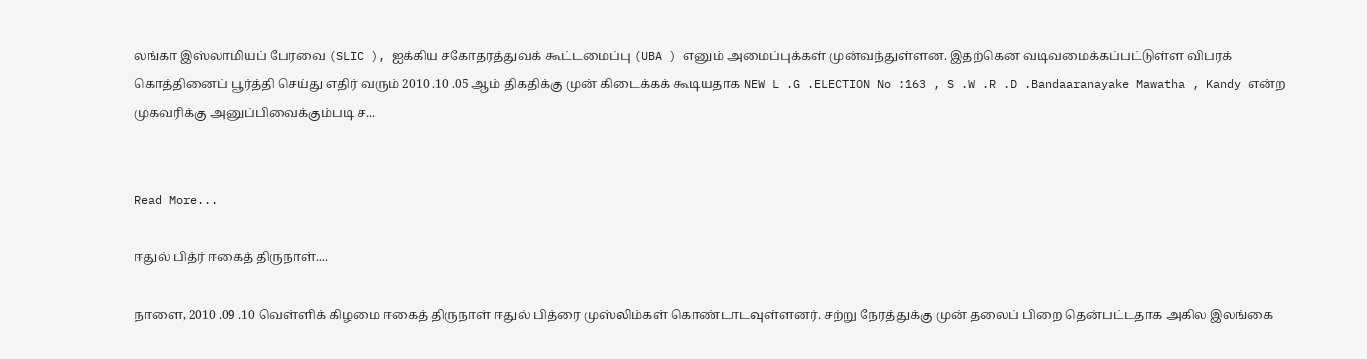லங்கா இஸ்லாமியப் பேரவை (SLIC ), ஐக்கிய சகோதரத்துவக் கூட்டமைப்பு (UBA ) எனும் அமைப்புக்கள் முன்வந்துள்ளன. இதற்கென வடிவமைக்கப்பட்டுள்ள விபரக் கொத்தினைப் பூர்த்தி செய்து எதிர் வரும் 2010 .10 .05 ஆம் திகதிக்கு முன் கிடைக்கக் கூடியதாக NEW L .G .ELECTION No :163 , S .W .R .D .Bandaaranayake Mawatha , Kandy என்ற முகவரிக்கு அனுப்பிவைக்கும்படி ச...


Read More...

ஈதுல் பித்ர் ஈகைத் திருநாள்....

நாளை, 2010 .09 .10 வெள்ளிக் கிழமை ஈகைத் திருநாள் ஈதுல் பித்ரை முஸ்லிம்கள் கொண்டாடவுள்ளனர். சற்று நேரத்துக்கு முன் தலைப் பிறை தென்பட்டதாக அகில இலங்கை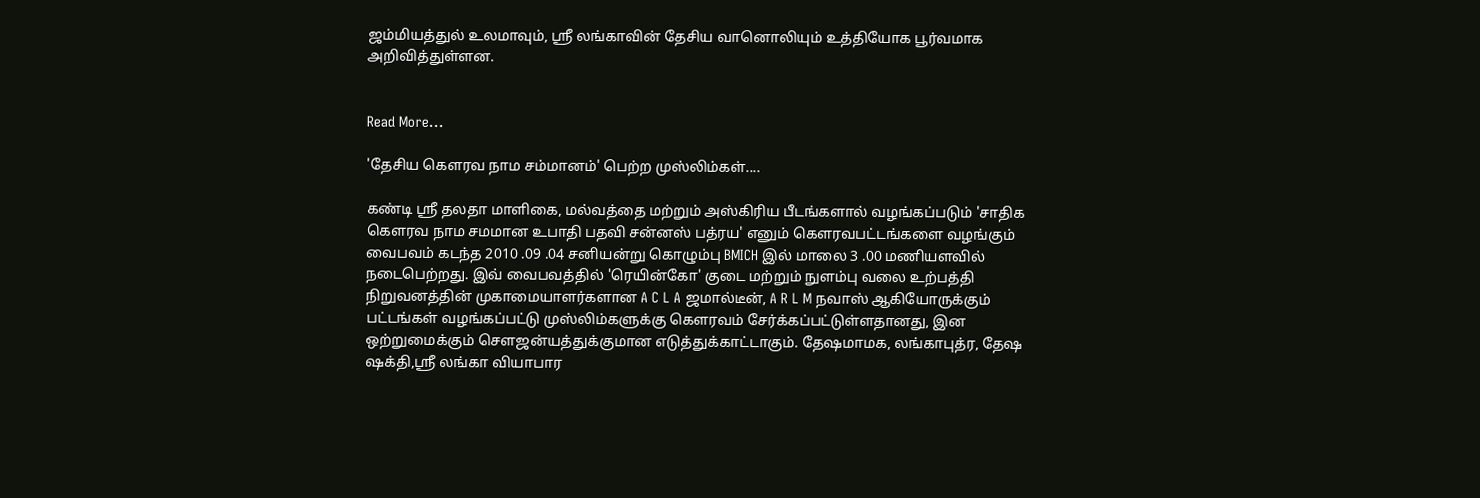ஜம்மியத்துல் உலமாவும், ஸ்ரீ லங்காவின் தேசிய வானொலியும் உத்தியோக பூர்வமாக அறிவித்துள்ளன.


Read More...

'தேசிய கெளரவ நாம சம்மானம்' பெற்ற முஸ்லிம்கள்....

கண்டி ஸ்ரீ தலதா மாளிகை, மல்வத்தை மற்றும் அஸ்கிரிய பீடங்களால் வழங்கப்படும் 'சாதிக கெளரவ நாம சமமான உபாதி பதவி சன்னஸ் பத்ரய' எனும் கெளரவபட்டங்களை வழங்கும் வைபவம் கடந்த 2010 .09 .04 சனியன்று கொழும்பு BMICH இல் மாலை 3 .00 மணியளவில் நடைபெற்றது. இவ் வைபவத்தில் 'ரெயின்கோ' குடை மற்றும் நுளம்பு வலை உற்பத்தி நிறுவனத்தின் முகாமையாளர்களான A C L A ஜமால்டீன், A R L M நவாஸ் ஆகியோருக்கும் பட்டங்கள் வழங்கப்பட்டு முஸ்லிம்களுக்கு கெளரவம் சேர்க்கப்பட்டுள்ளதானது, இன ஒற்றுமைக்கும் செளஜன்யத்துக்குமான எடுத்துக்காட்டாகும். தேஷமாமக, லங்காபுத்ர, தேஷ ஷக்தி,ஸ்ரீ லங்கா வியாபார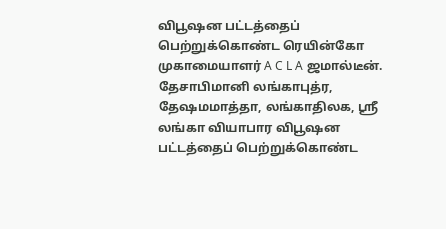விபூஷன பட்டத்தைப் பெற்றுக்கொண்ட ரெயின்கோ முகாமையாளர் A C L A ஜமால்டீன். தேசாபிமானி லங்காபுத்ர, தேஷமமாத்தா, லங்காதிலக, ஸ்ரீ லங்கா வியாபார விபூஷன பட்டத்தைப் பெற்றுக்கொண்ட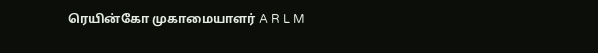ரெயின்கோ முகாமையாளர் A R L M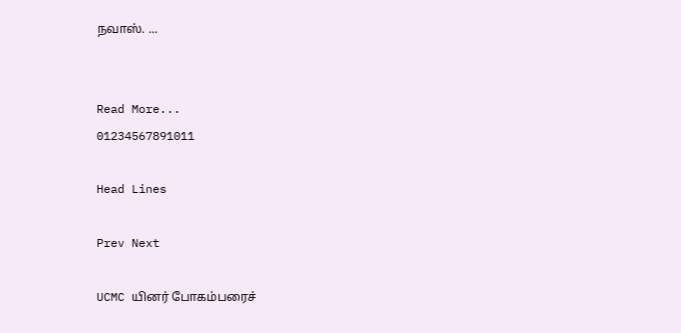நவாஸ். ...


Read More...
01234567891011

Head Lines

Prev Next

UCMC யினர் போகம்பரைச்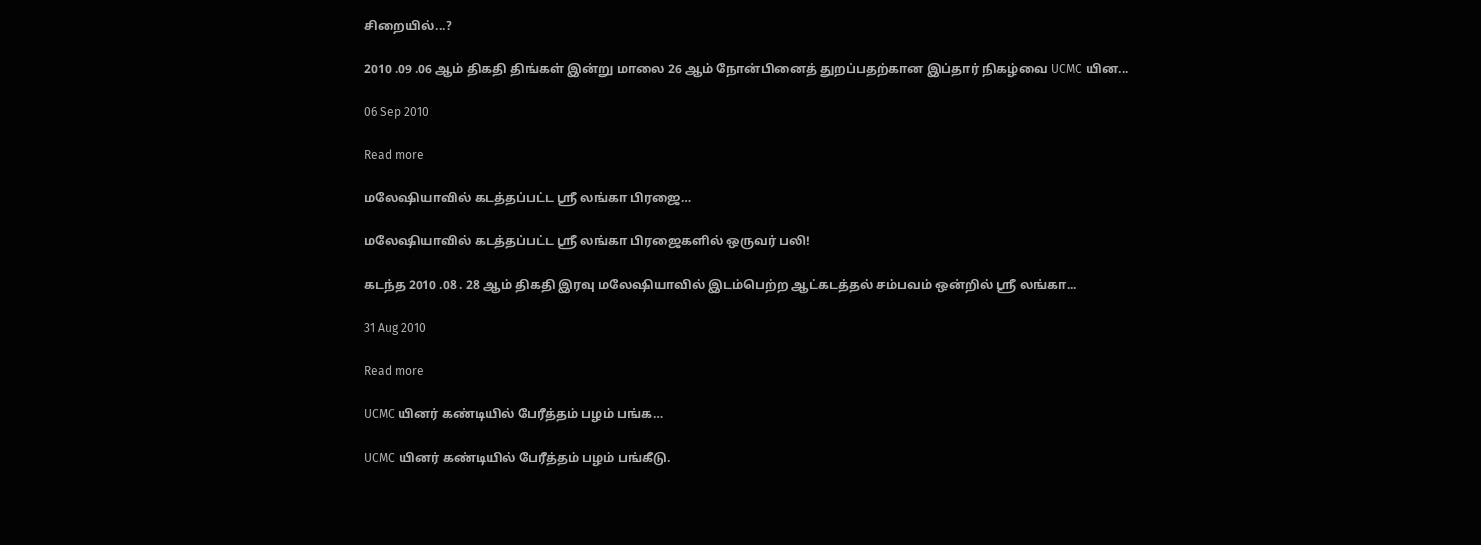சிறையில்...?

2010 .09 .06 ஆம் திகதி திங்கள் இன்று மாலை 26 ஆம் நோன்பினைத் துறப்பதற்கான இப்தார் நிகழ்வை UCMC யின...

06 Sep 2010

Read more

மலேஷியாவில் கடத்தப்பட்ட ஸ்ரீ லங்கா பிரஜை…

மலேஷியாவில் கடத்தப்பட்ட ஸ்ரீ லங்கா பிரஜைகளில் ஒருவர் பலி!

கடந்த 2010 .08 . 28 ஆம் திகதி இரவு மலேஷியாவில் இடம்பெற்ற ஆட்கடத்தல் சம்பவம் ஒன்றில் ஸ்ரீ லங்கா...

31 Aug 2010

Read more

UCMC யினர் கண்டியில் பேரீத்தம் பழம் பங்க…

UCMC யினர் கண்டியில் பேரீத்தம் பழம் பங்கீடு.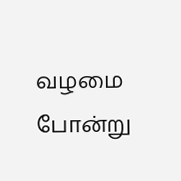வழமை போன்று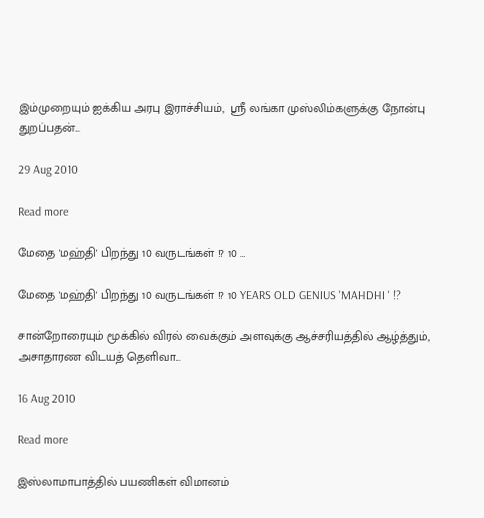இம்முறையும் ஐக்கிய அரபு இராச்சியம்,  ஸ்ரீ லங்கா முஸ்லிம்களுக்கு நோன்பு துறப்பதன்...

29 Aug 2010

Read more

மேதை 'மஹ்தி' பிறந்து 10 வருடங்கள் !? 10 …

மேதை 'மஹ்தி' பிறந்து 10 வருடங்கள் !? 10 YEARS OLD GENIUS 'MAHDHI ' !?

சான்றோரையும் மூக்கில் விரல் வைக்கும் அளவுக்கு ஆச்சரியத்தில் ஆழ்த்தும், அசாதாரண விடயத் தெளிவா...

16 Aug 2010

Read more

இஸ்லாமாபாத்தில் பயணிகள் விமானம்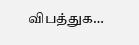விபத்துக…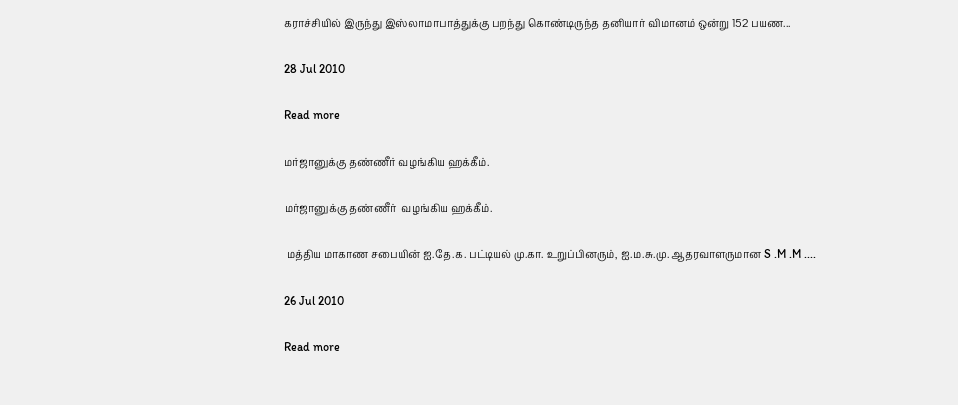கராச்சியில் இருந்து இஸ்லாமாபாத்துக்கு பறந்து கொண்டிருந்த தனியார் விமானம் ஒன்று 152 பயண...

28 Jul 2010

Read more

மர்ஜானுக்கு தண்ணீர் வழங்கிய ஹக்கீம்.

மர்ஜானுக்கு தண்ணீர்  வழங்கிய ஹக்கீம்.

 மத்திய மாகாண சபையின் ஐ.தே.க. பட்டியல் மு.கா. உறுப்பினரும், ஐ.ம.சு.மு. ஆதரவாளருமான S .M .M ....

26 Jul 2010

Read more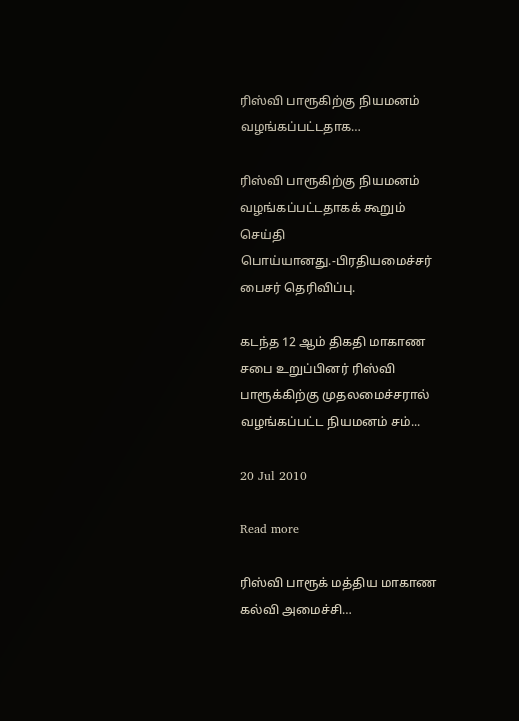ரிஸ்வி பாரூகிற்கு நியமனம் வழங்கப்பட்டதாக…

ரிஸ்வி பாரூகிற்கு நியமனம் வழங்கப்பட்டதாகக் கூறும் செய்தி பொய்யானது.-பிரதியமைச்சர் பைசர் தெரிவிப்பு.

கடந்த 12 ஆம் திகதி மாகாண சபை உறுப்பினர் ரிஸ்வி பாரூக்கிற்கு முதலமைச்சரால் வழங்கப்பட்ட நியமனம் சம்...

20 Jul 2010

Read more

ரிஸ்வி பாரூக் மத்திய மாகாண கல்வி அமைச்சி…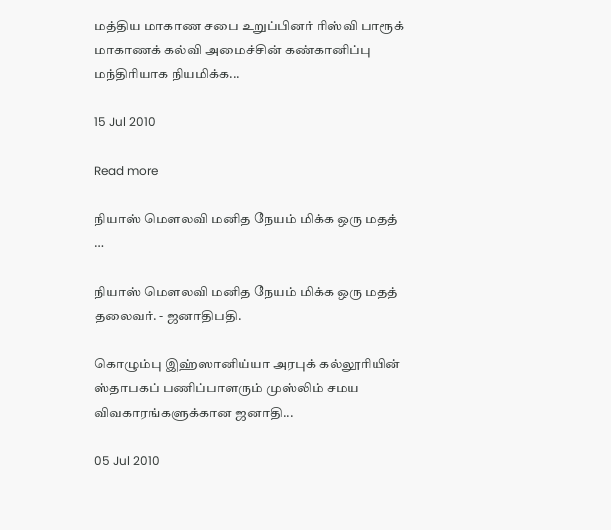மத்திய மாகாண சபை உறுப்பினர் ரிஸ்வி பாரூக் மாகாணக் கல்வி அமைச்சின் கண்கானிப்பு மந்திரியாக நியமிக்க...

15 Jul 2010

Read more

நியாஸ் மெளலவி மனித நேயம் மிக்க ஒரு மதத் …

நியாஸ் மெளலவி மனித நேயம் மிக்க ஒரு மதத் தலைவர். - ஜனாதிபதி.

கொழும்பு இஹ்ஸானிய்யா அரபுக் கல்லூரியின் ஸ்தாபகப் பணிப்பாளரும் முஸ்லிம் சமய விவகாரங்களுக்கான ஜனாதி...

05 Jul 2010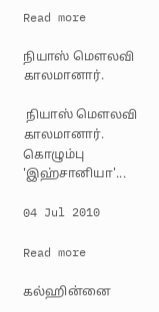Read more

நியாஸ் மெளலவி காலமானார்.

 நியாஸ் மெளலவி காலமானார்.   கொழும்பு 'இஹ்சானியா'...

04 Jul 2010

Read more

கல்ஹின்னை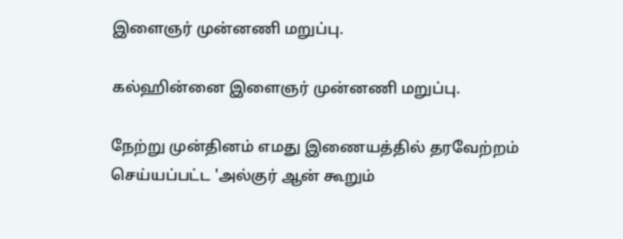இளைஞர் முன்னணி மறுப்பு.

கல்ஹின்னை இளைஞர் முன்னணி மறுப்பு.

நேற்று முன்தினம் எமது இணையத்தில் தரவேற்றம் செய்யப்பட்ட 'அல்குர் ஆன் கூறும்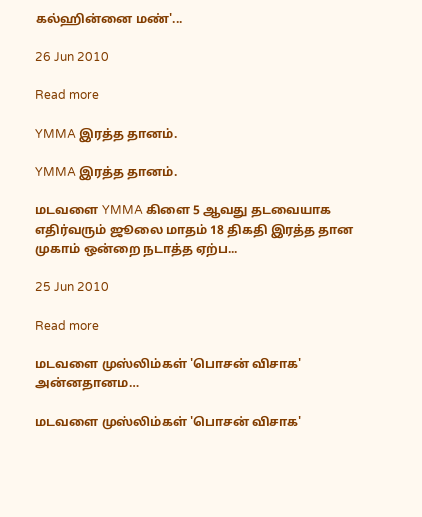கல்ஹின்னை மண்'...

26 Jun 2010

Read more

YMMA இரத்த தானம்.

YMMA இரத்த தானம்.

மடவளை YMMA கிளை 5 ஆவது தடவையாக எதிர்வரும் ஜூலை மாதம் 18 திகதி இரத்த தான முகாம் ஒன்றை நடாத்த ஏற்ப...

25 Jun 2010

Read more

மடவளை முஸ்லிம்கள் 'பொசன் விசாக' அன்னதானம…

மடவளை முஸ்லிம்கள் 'பொசன் விசாக'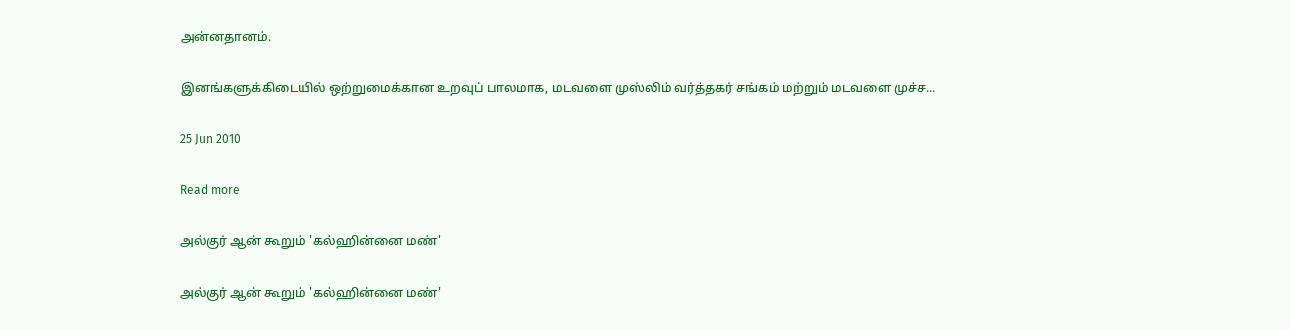அன்னதானம்.

இனங்களுக்கிடையில் ஒற்றுமைக்கான உறவுப் பாலமாக, மடவளை முஸ்லிம் வர்த்தகர் சங்கம் மற்றும் மடவளை முச்ச...

25 Jun 2010

Read more

அல்குர் ஆன் கூறும் 'கல்ஹின்னை மண்'

அல்குர் ஆன் கூறும் 'கல்ஹின்னை மண்'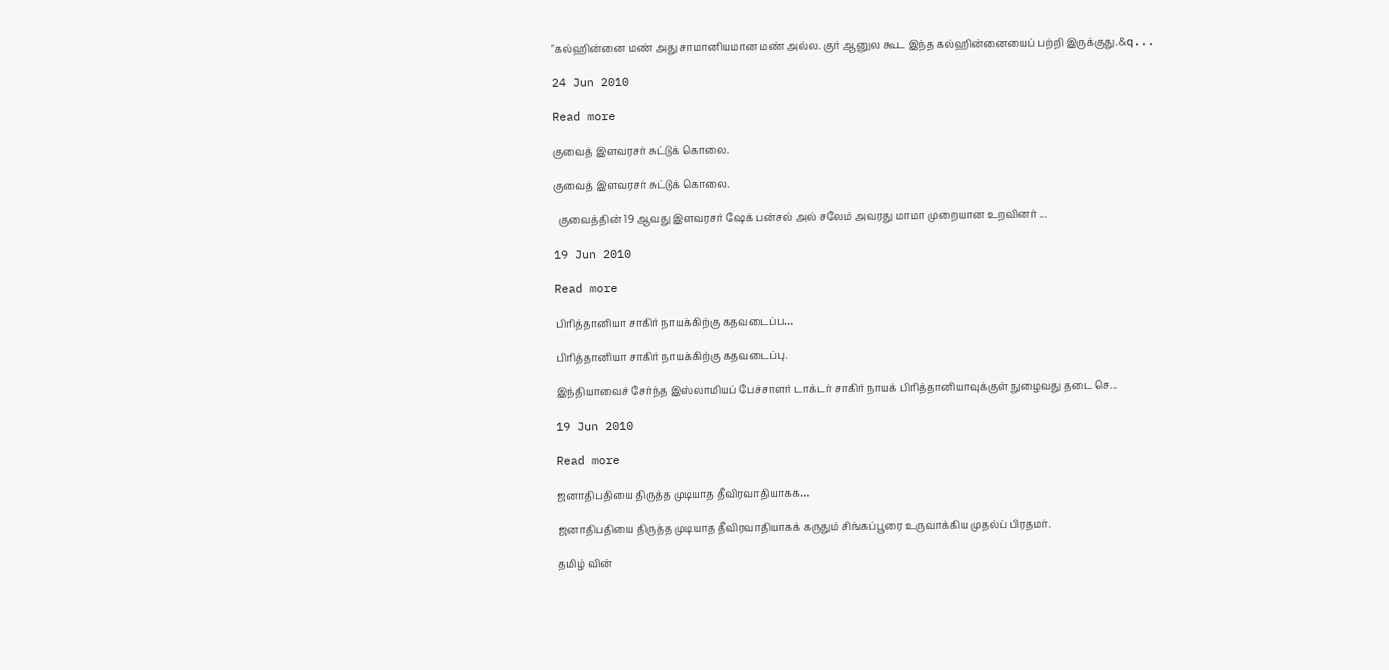"கல்ஹின்னை மண் அது சாமானியமான மண் அல்ல. குர் ஆனுல கூட இந்த கல்ஹின்னையைப் பற்றி இருக்குது.&q...

24 Jun 2010

Read more

குவைத் இளவரசர் சுட்டுக் கொலை.

குவைத் இளவரசர் சுட்டுக் கொலை.

  குவைத்தின் 19 ஆவது இளவரசர் ஷேக் பன்சல் அல் சலேம் அவரது மாமா முறையான உறவினர் ...

19 Jun 2010

Read more

பிரித்தானியா சாகிர் நாயக்கிற்கு கதவடைப்ப…

பிரித்தானியா சாகிர் நாயக்கிற்கு கதவடைப்பு.

இந்தியாவைச் சேர்ந்த இஸ்லாமியப் பேச்சாளர் டாக்டர் சாகிர் நாயக் பிரித்தானியாவுக்குள் நுழைவது தடை செ...

19 Jun 2010

Read more

ஜனாதிபதியை திருத்த முடியாத தீவிரவாதியாகக…

ஜனாதிபதியை திருத்த முடியாத தீவிரவாதியாகக் கருதும் சிங்கப்பூரை உருவாக்கிய முதல்ப் பிரதமர்.

தமிழ் வின்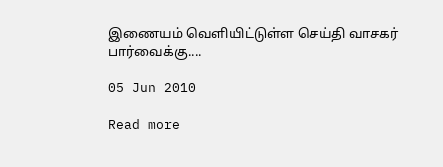இணையம் வெளியிட்டுள்ள செய்தி வாசகர் பார்வைக்கு....

05 Jun 2010

Read more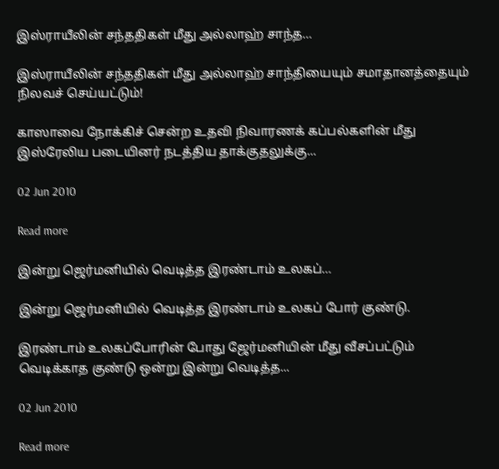இஸ்ராயீலின் சந்ததிகள் மீது அல்லாஹ் சாந்த…

இஸ்ராயீலின் சந்ததிகள் மீது அல்லாஹ் சாந்தியையும் சமாதானத்தையும் நிலவச் செய்யட்டும்!

காஸாவை நோக்கிச் சென்ற உதவி நிவாரணக் கப்பல்களின் மீது இஸ்ரேலிய படையினர் நடத்திய தாக்குதலுக்கு...

02 Jun 2010

Read more

இன்று ஜெர்மனியில் வெடித்த இரண்டாம் உலகப்…

இன்று ஜெர்மனியில் வெடித்த இரண்டாம் உலகப் போர் குண்டு.

இரண்டாம் உலகப்போரின் போது ஜேர்மனியின் மீது வீசப்பட்டும் வெடிக்காத குண்டு ஒன்று இன்று வெடித்த...

02 Jun 2010

Read more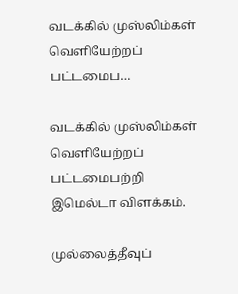வடக்கில் முஸ்லிம்கள் வெளியேற்றப் பட்டமைப…

வடக்கில் முஸ்லிம்கள் வெளியேற்றப் பட்டமைபற்றி இமெல்டா விளக்கம்.

முல்லைத்தீவுப்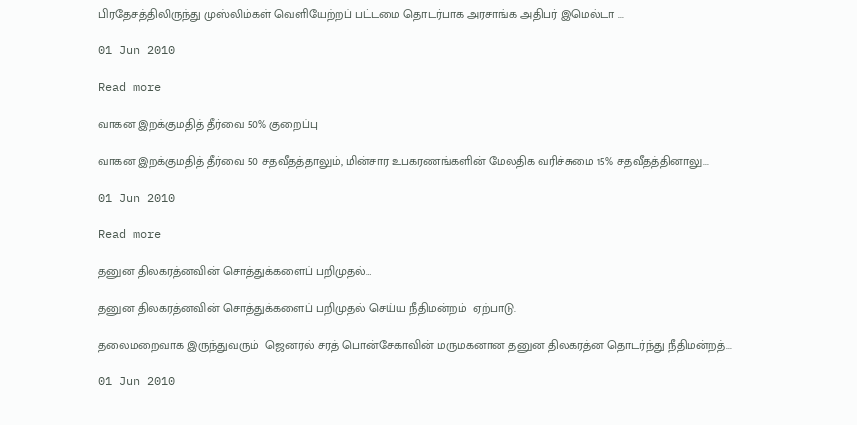பிரதேசத்திலிருந்து முஸ்லிம்கள் வெளியேற்றப் பட்டமை தொடர்பாக அரசாங்க அதிபர் இமெல்டா ...

01 Jun 2010

Read more

வாகன இறக்குமதித் தீர்வை 50% குறைப்பு

வாகன இறக்குமதித் தீர்வை 50 சதவீதத்தாலும், மின்சார உபகரணங்களின் மேலதிக வரிச்சுமை 15% சதவீதத்தினாலு...

01 Jun 2010

Read more

தனுன திலகரத்னவின் சொத்துக்களைப் பறிமுதல்…

தனுன திலகரத்னவின் சொத்துக்களைப் பறிமுதல் செய்ய நீதிமன்றம்  ஏற்பாடு.

தலைமறைவாக இருந்துவரும்  ஜெனரல் சரத் பொன்சேகாவின் மருமகனான தனுன திலகரத்ன தொடர்ந்து நீதிமன்றத்...

01 Jun 2010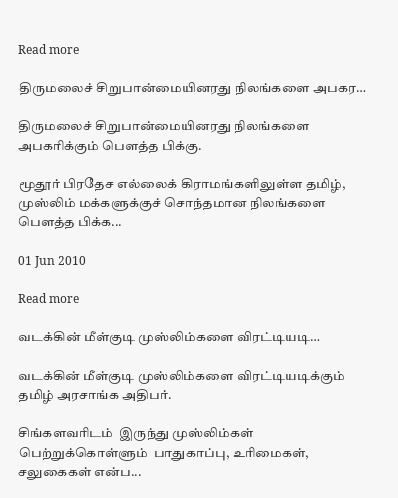Read more

திருமலைச் சிறுபான்மையினரது நிலங்களை அபகர…

திருமலைச் சிறுபான்மையினரது நிலங்களை அபகரிக்கும் பெளத்த பிக்கு.

மூதூர் பிரதேச எல்லைக் கிராமங்களிலுள்ள தமிழ், முஸ்லிம் மக்களுக்குச் சொந்தமான நிலங்களை பெளத்த பிக்க...

01 Jun 2010

Read more

வடக்கின் மீள்குடி முஸ்லிம்களை விரட்டியடி…

வடக்கின் மீள்குடி முஸ்லிம்களை விரட்டியடிக்கும் தமிழ் அரசாங்க அதிபர்.

சிங்களவரிடம்  இருந்து முஸ்லிம்கள் பெற்றுக்கொள்ளும்  பாதுகாப்பு, உரிமைகள், சலுகைகள் என்ப...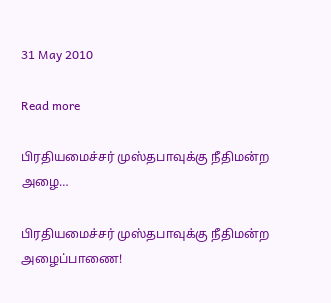31 May 2010

Read more

பிரதியமைச்சர் முஸ்தபாவுக்கு நீதிமன்ற அழை…

பிரதியமைச்சர் முஸ்தபாவுக்கு நீதிமன்ற அழைப்பாணை!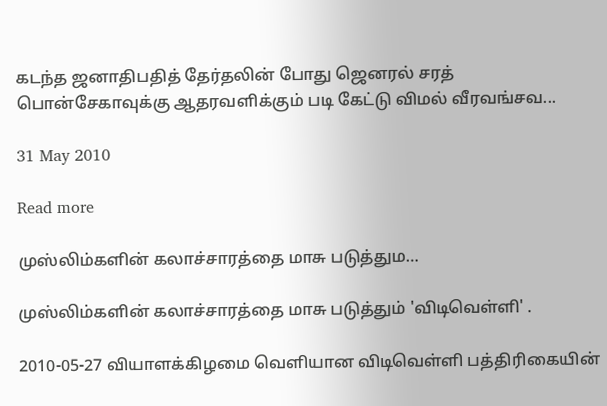கடந்த ஜனாதிபதித் தேர்தலின் போது ஜெனரல் சரத் பொன்சேகாவுக்கு ஆதரவளிக்கும் படி கேட்டு விமல் வீரவங்சவ...

31 May 2010

Read more

முஸ்லிம்களின் கலாச்சாரத்தை மாசு படுத்தும…

முஸ்லிம்களின் கலாச்சாரத்தை மாசு படுத்தும் 'விடிவெள்ளி' .

2010-05-27 வியாளக்கிழமை வெளியான விடிவெள்ளி பத்திரிகையின்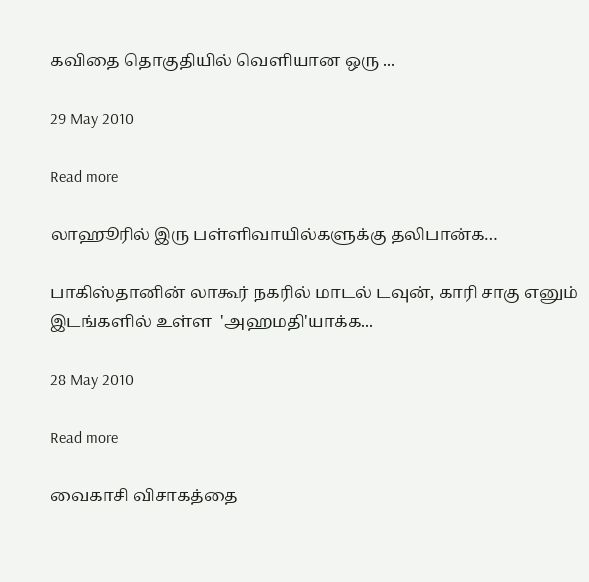கவிதை தொகுதியில் வெளியான ஒரு ...

29 May 2010

Read more

லாஹூரில் இரு பள்ளிவாயில்களுக்கு தலிபான்க…

பாகிஸ்தானின் லாகூர் நகரில் மாடல் டவுன், காரி சாகு எனும் இடங்களில் உள்ள  'அஹமதி'யாக்க...

28 May 2010

Read more

வைகாசி விசாகத்தை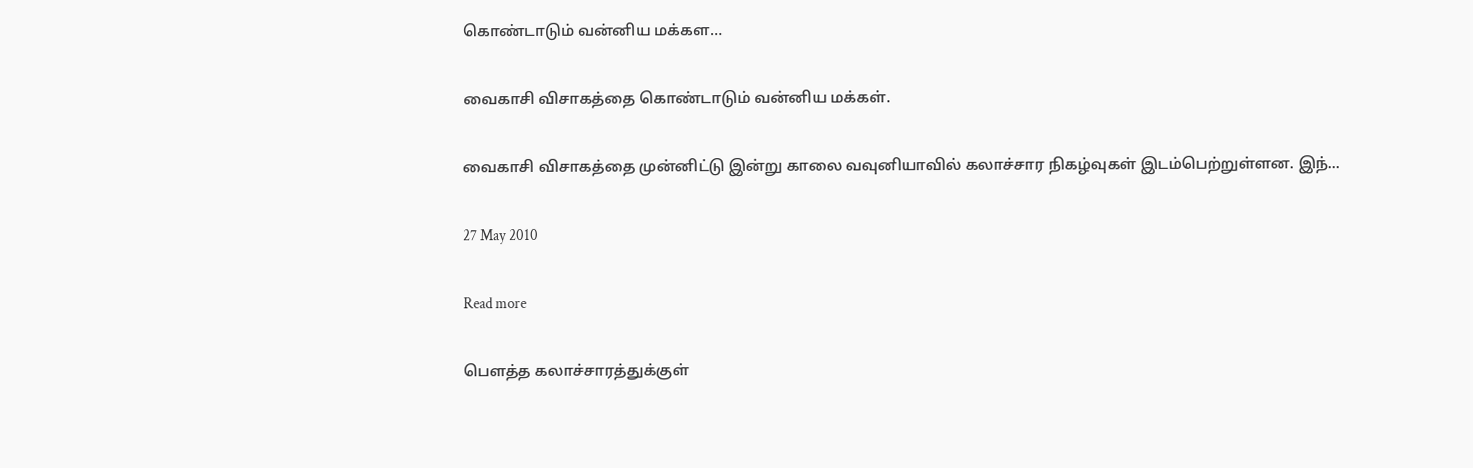கொண்டாடும் வன்னிய மக்கள…

வைகாசி விசாகத்தை கொண்டாடும் வன்னிய மக்கள்.

வைகாசி விசாகத்தை முன்னிட்டு இன்று காலை வவுனியாவில் கலாச்சார நிகழ்வுகள் இடம்பெற்றுள்ளன. இந்...

27 May 2010

Read more

பெளத்த கலாச்சாரத்துக்குள்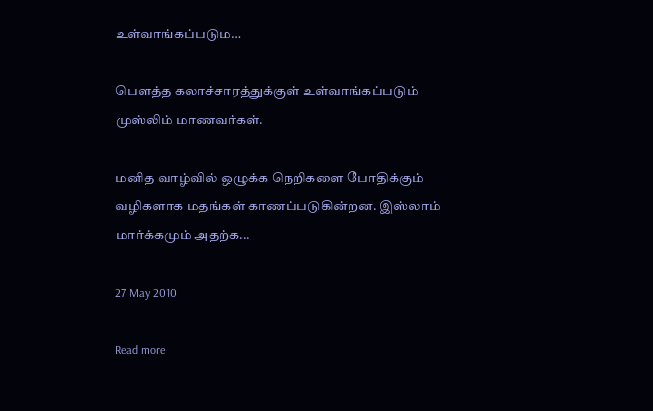உள்வாங்கப்படும…

பெளத்த கலாச்சாரத்துக்குள் உள்வாங்கப்படும் முஸ்லிம் மாணவர்கள்.

மனித வாழ்வில் ஒழுக்க நெறிகளை போதிக்கும் வழிகளாக மதங்கள் காணப்படுகின்றன. இஸ்லாம் மார்க்கமும் அதற்க...

27 May 2010

Read more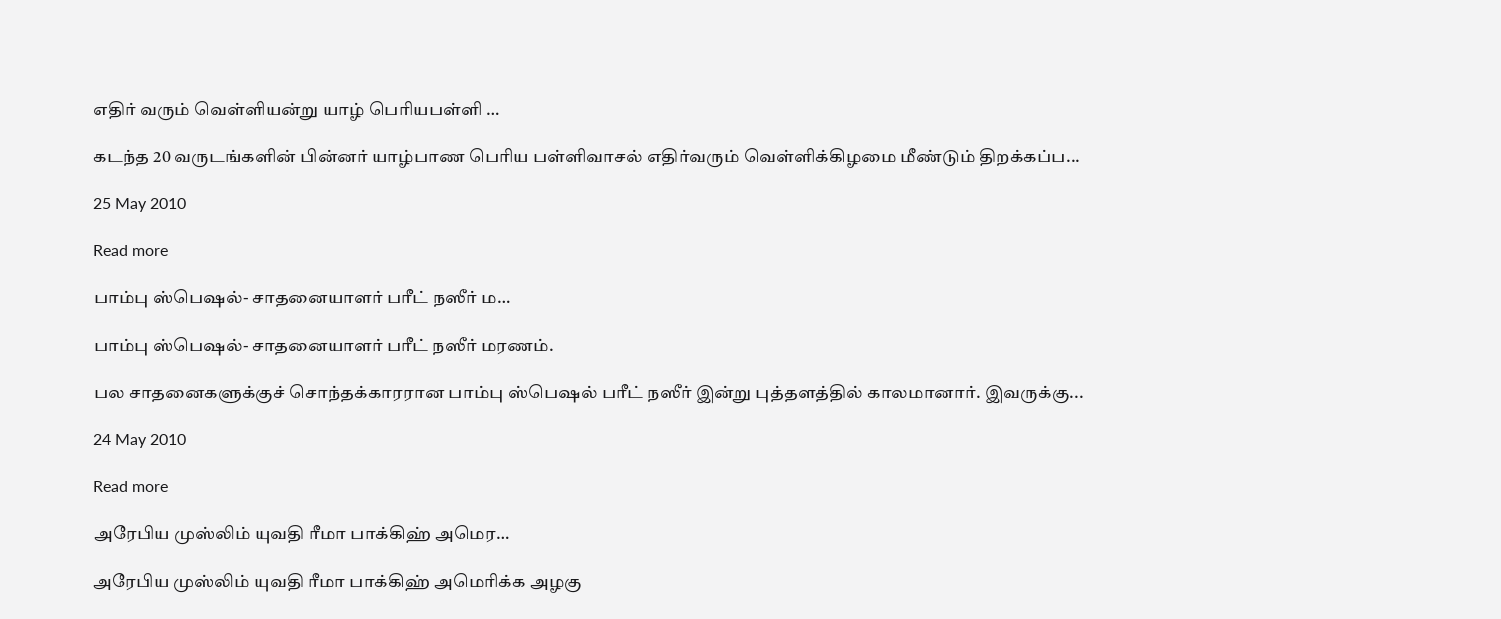எதிர் வரும் வெள்ளியன்று யாழ் பெரியபள்ளி …

கடந்த 20 வருடங்களின் பின்னர் யாழ்பாண பெரிய பள்ளிவாசல் எதிர்வரும் வெள்ளிக்கிழமை மீண்டும் திறக்கப்ப...

25 May 2010

Read more

பாம்பு ஸ்பெஷல்- சாதனையாளர் பரீட் நஸீர் ம…

பாம்பு ஸ்பெஷல்- சாதனையாளர் பரீட் நஸீர் மரணம்.

பல சாதனைகளுக்குச் சொந்தக்காரரான பாம்பு ஸ்பெஷல் பரீட் நஸீர் இன்று புத்தளத்தில் காலமானார். இவருக்கு...

24 May 2010

Read more

அரேபிய முஸ்லிம் யுவதி ரீமா பாக்கிஹ் அமெர…

அரேபிய முஸ்லிம் யுவதி ரீமா பாக்கிஹ் அமெரிக்க அழகு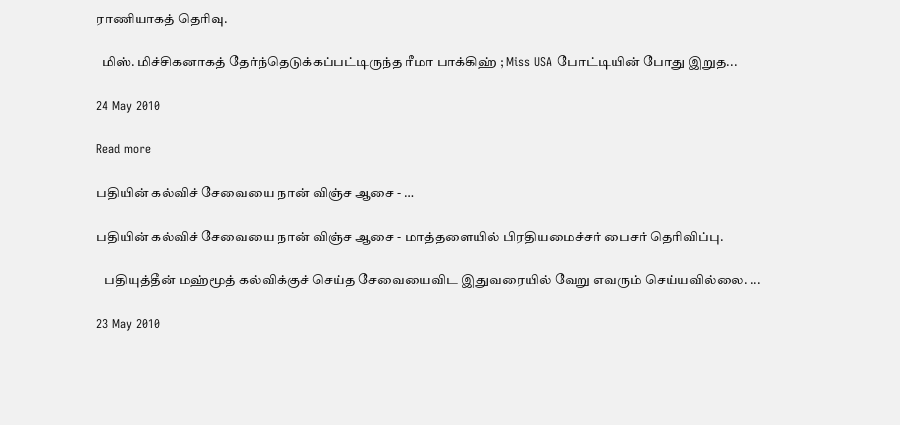ராணியாகத் தெரிவு.

  மிஸ். மிச்சிகனாகத் தேர்ந்தெடுக்கப்பட்டிருந்த ரீமா பாக்கிஹ் ; Miss USA போட்டியின் போது இறுத...

24 May 2010

Read more

பதியின் கல்விச் சேவையை நான் விஞ்ச ஆசை - …

பதியின் கல்விச் சேவையை நான் விஞ்ச ஆசை - மாத்தளையில் பிரதியமைச்சர் பைசர் தெரிவிப்பு.

   பதியுத்தீன் மஹ்மூத் கல்விக்குச் செய்த சேவையைவிட இதுவரையில் வேறு எவரும் செய்யவில்லை. ...

23 May 2010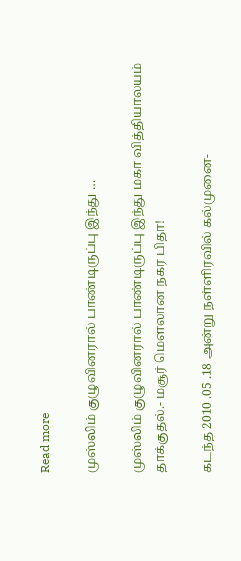Read more

முஸ்லிம் குழுவினரால் பாண்டிருப்பு இந்து …

முஸ்லிம் குழுவினரால் பாண்டிருப்பு இந்து மகா வித்தியாலயம் தாக்குதல்.- மசூர் மௌலான நகர பிதா!

கடந்த 2010 .05 .18 அன்று நள்ளிரவில் கல்முனை-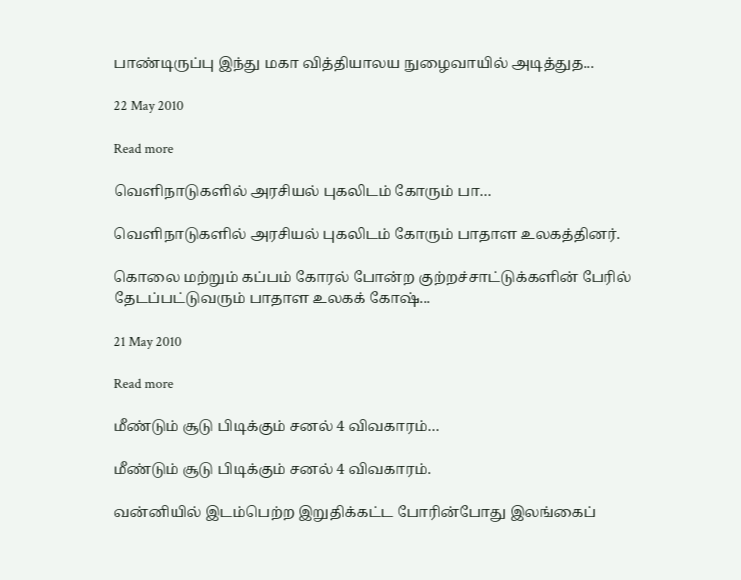பாண்டிருப்பு இந்து மகா வித்தியாலய நுழைவாயில் அடித்துத...

22 May 2010

Read more

வெளிநாடுகளில் அரசியல் புகலிடம் கோரும் பா…

வெளிநாடுகளில் அரசியல் புகலிடம் கோரும் பாதாள உலகத்தினர்.

கொலை மற்றும் கப்பம் கோரல் போன்ற குற்றச்சாட்டுக்களின் பேரில் தேடப்பட்டுவரும் பாதாள உலகக் கோஷ்...

21 May 2010

Read more

மீண்டும் சூடு பிடிக்கும் சனல் 4 விவகாரம்…

மீண்டும் சூடு பிடிக்கும் சனல் 4 விவகாரம்.

வன்னியில் இடம்பெற்ற இறுதிக்கட்ட போரின்போது இலங்கைப்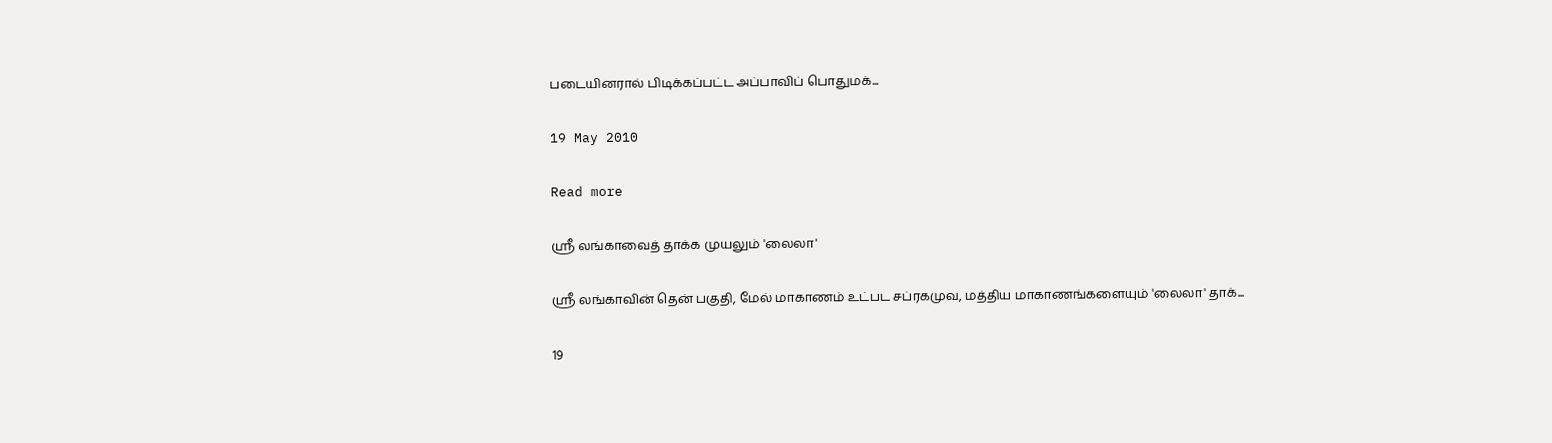படையினரால் பிடிக்கப்பட்ட அப்பாவிப் பொதுமக்...

19 May 2010

Read more

ஸ்ரீ லங்காவைத் தாக்க முயலும் 'லைலா'

ஸ்ரீ லங்காவின் தென் பகுதி, மேல் மாகாணம் உட்பட சப்ரகமுவ, மத்திய மாகாணங்களையும் 'லைலா' தாக்...

19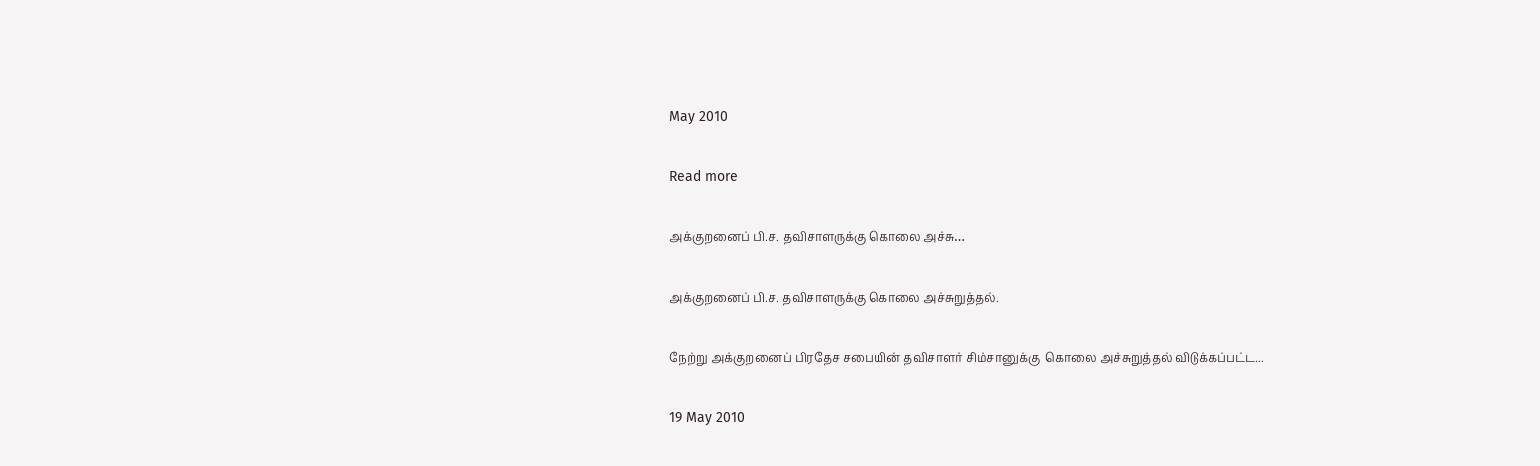May 2010

Read more

அக்குறனைப் பி.ச. தவிசாளருக்கு கொலை அச்சு…

அக்குறனைப் பி.ச. தவிசாளருக்கு கொலை அச்சுறுத்தல்.

நேற்று அக்குறனைப் பிரதேச சபையின் தவிசாளர் சிம்சானுக்கு  கொலை அச்சுறுத்தல் விடுக்கப்பட்ட...

19 May 2010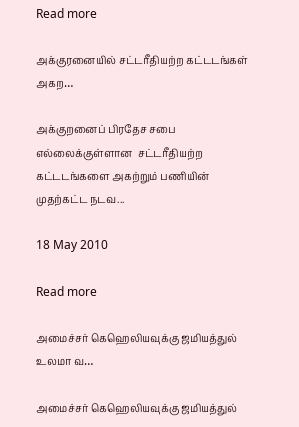Read more

அக்குரனையில் சட்டரீதியற்ற கட்டடங்கள் அகற…

அக்குறனைப் பிரதேச சபை எல்லைக்குள்ளான  சட்டரீதியற்ற கட்டடங்களை அகற்றும் பணியின் முதற்கட்ட நடவ...

18 May 2010

Read more

அமைச்சர் கெஹெலியவுக்கு ஜமியத்துல் உலமா வ…

அமைச்சர் கெஹெலியவுக்கு ஜமியத்துல்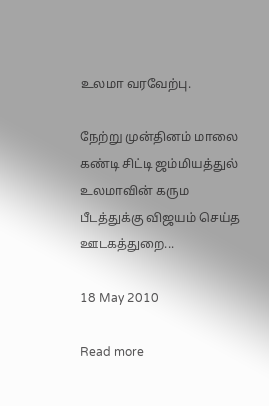உலமா வரவேற்பு.

நேற்று முன்தினம் மாலை கண்டி சிட்டி ஜம்மியத்துல் உலமாவின் கரும பீடத்துக்கு விஜயம் செய்த ஊடகத்துறை...

18 May 2010

Read more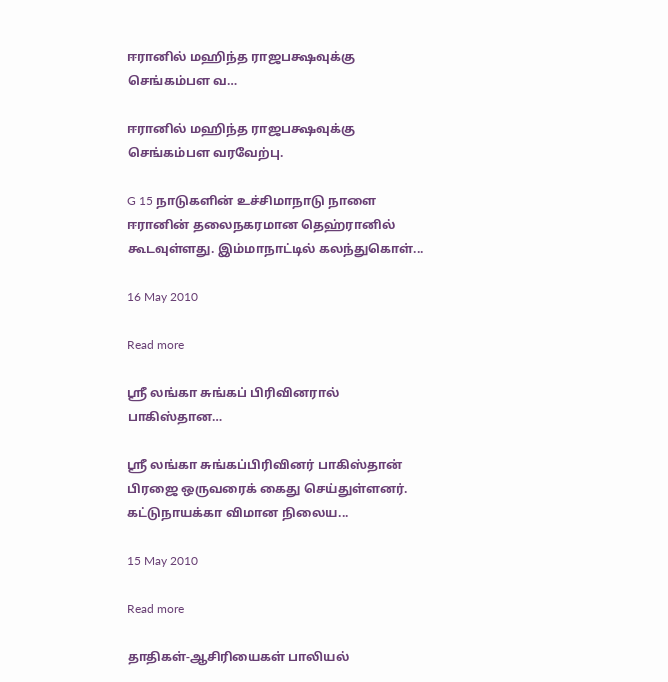ஈரானில் மஹிந்த ராஜபக்ஷவுக்கு செங்கம்பள வ…

ஈரானில் மஹிந்த ராஜபக்ஷவுக்கு செங்கம்பள வரவேற்பு.

G 15 நாடுகளின் உச்சிமாநாடு நாளை ஈரானின் தலைநகரமான தெஹ்ரானில் கூடவுள்ளது. இம்மாநாட்டில் கலந்துகொள்...

16 May 2010

Read more

ஸ்ரீ லங்கா சுங்கப் பிரிவினரால் பாகிஸ்தான…

ஸ்ரீ லங்கா சுங்கப்பிரிவினர் பாகிஸ்தான் பிரஜை ஒருவரைக் கைது செய்துள்ளனர். கட்டுநாயக்கா விமான நிலைய...

15 May 2010

Read more

தாதிகள்-ஆசிரியைகள் பாலியல்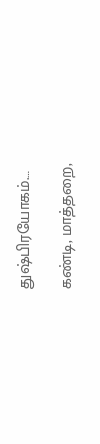துஷ்பிரயோகம்.…

கண்டி, மாத்தறை,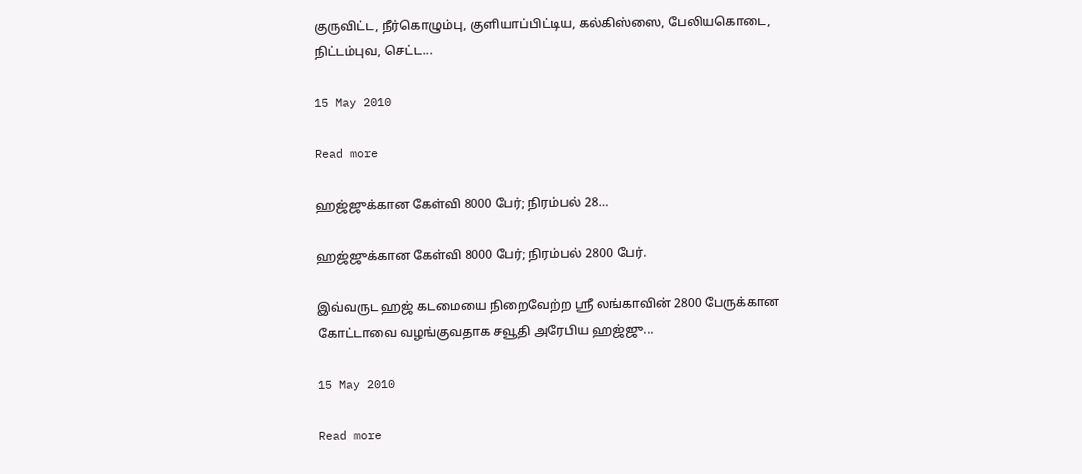குருவிட்ட, நீர்கொழும்பு, குளியாப்பிட்டிய, கல்கிஸ்ஸை, பேலியகொடை, நிட்டம்புவ, செட்ட...

15 May 2010

Read more

ஹஜ்ஜுக்கான கேள்வி 8000 பேர்; நிரம்பல் 28…

ஹஜ்ஜுக்கான கேள்வி 8000 பேர்; நிரம்பல் 2800 பேர்.

இவ்வருட ஹஜ் கடமையை நிறைவேற்ற ஸ்ரீ லங்காவின் 2800 பேருக்கான கோட்டாவை வழங்குவதாக சவூதி அரேபிய ஹஜ்ஜு...

15 May 2010

Read more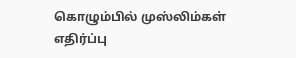கொழும்பில் முஸ்லிம்கள் எதிர்ப்பு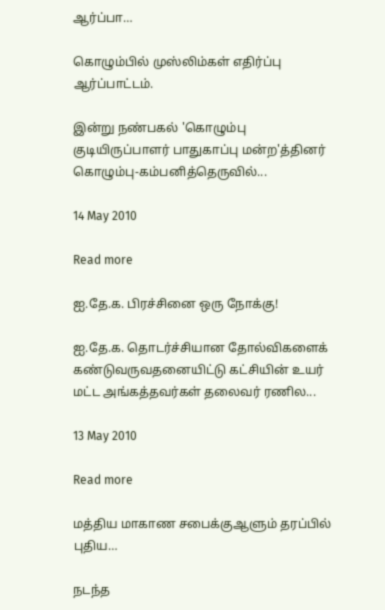ஆர்ப்பா…

கொழும்பில் முஸ்லிம்கள் எதிர்ப்பு ஆர்ப்பாட்டம்.

இன்று நண்பகல் 'கொழும்பு குடியிருப்பாளர் பாதுகாப்பு மன்ற'த்தினர் கொழும்பு-கம்பனித்தெருவில்...

14 May 2010

Read more

ஐ.தே.க. பிரச்சினை ஒரு நோக்கு!

ஐ.தே.க. தொடர்ச்சியான தோல்விகளைக் கண்டுவருவதனையிட்டு கட்சியின் உயர் மட்ட அங்கத்தவர்கள் தலைவர் ரணில...

13 May 2010

Read more

மத்திய மாகாண சபைக்குஆளும் தரப்பில் புதிய…

நடந்த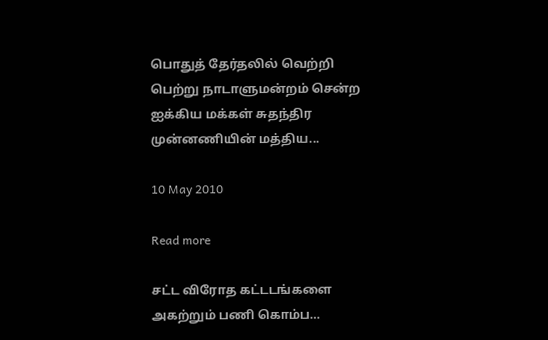பொதுத் தேர்தலில் வெற்றி பெற்று நாடாளுமன்றம் சென்ற ஐக்கிய மக்கள் சுதந்திர முன்னணியின் மத்திய...

10 May 2010

Read more

சட்ட விரோத கட்டடங்களை அகற்றும் பணி கொம்ப…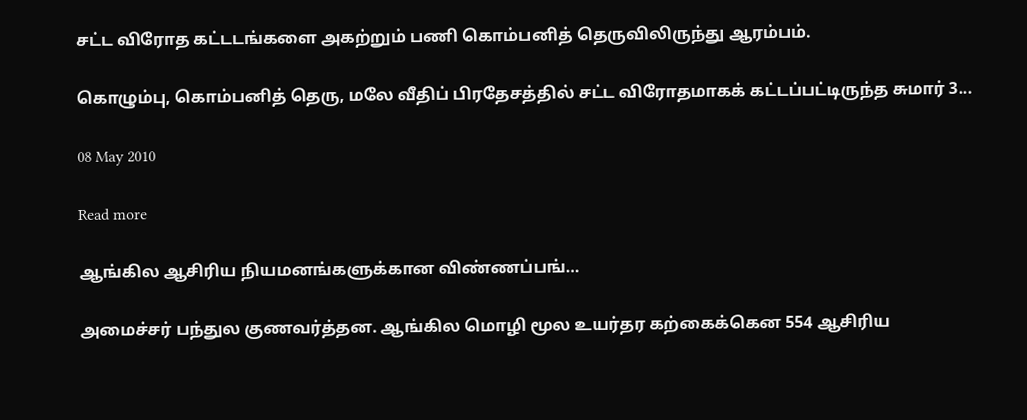சட்ட விரோத கட்டடங்களை அகற்றும் பணி கொம்பனித் தெருவிலிருந்து ஆரம்பம்.

கொழும்பு, கொம்பனித் தெரு, மலே வீதிப் பிரதேசத்தில் சட்ட விரோதமாகக் கட்டப்பட்டிருந்த சுமார் 3...

08 May 2010

Read more

ஆங்கில ஆசிரிய நியமனங்களுக்கான விண்ணப்பங்…

அமைச்சர் பந்துல குணவர்த்தன. ஆங்கில மொழி மூல உயர்தர கற்கைக்கென 554 ஆசிரிய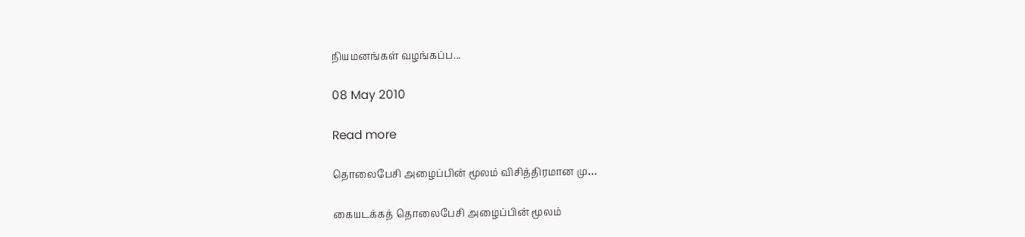நியமனங்கள் வழங்கப்ப...

08 May 2010

Read more

தொலைபேசி அழைப்பின் மூலம் விசித்திரமான மு…

கையடக்கத் தொலைபேசி அழைப்பின் மூலம்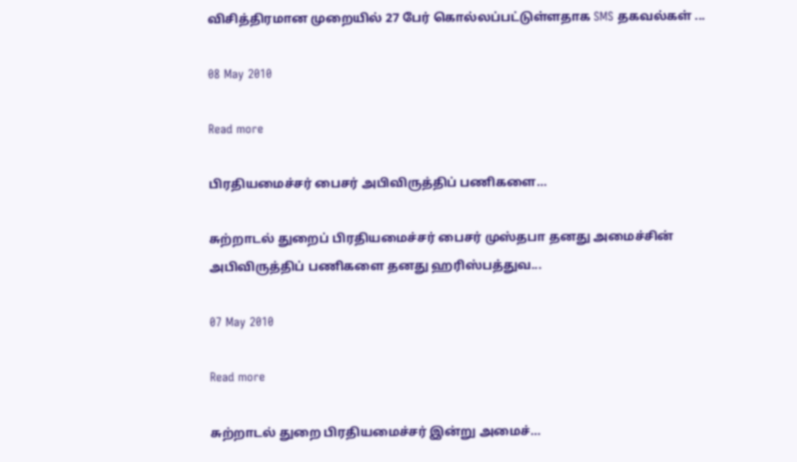விசித்திரமான முறையில் 27 பேர் கொல்லப்பட்டுள்ளதாக SMS தகவல்கள் ...

08 May 2010

Read more

பிரதியமைச்சர் பைசர் அபிவிருத்திப் பணிகளை…

சுற்றாடல் துறைப் பிரதியமைச்சர் பைசர் முஸ்தபா தனது அமைச்சின் அபிவிருத்திப் பணிகளை தனது ஹரிஸ்பத்துவ...

07 May 2010

Read more

சுற்றாடல் துறை பிரதியமைச்சர் இன்று அமைச்…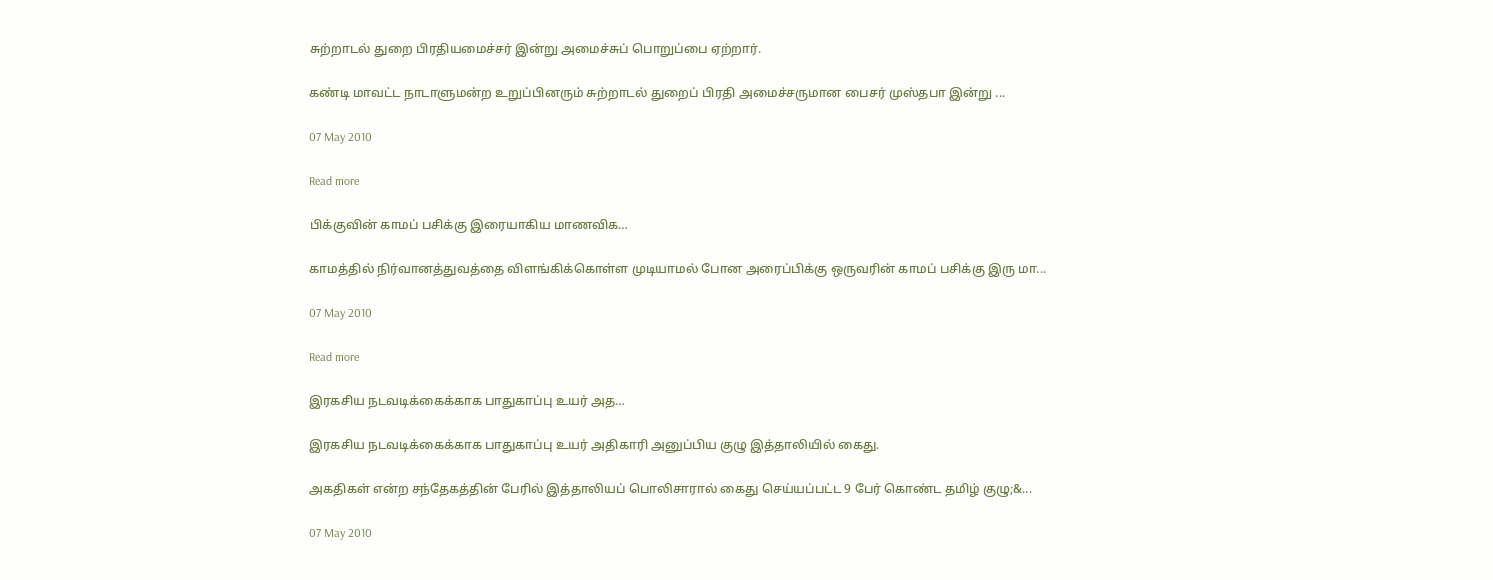சுற்றாடல் துறை பிரதியமைச்சர் இன்று அமைச்சுப் பொறுப்பை ஏற்றார்.

கண்டி மாவட்ட நாடாளுமன்ற உறுப்பினரும் சுற்றாடல் துறைப் பிரதி அமைச்சருமான பைசர் முஸ்தபா இன்று ...

07 May 2010

Read more

பிக்குவின் காமப் பசிக்கு இரையாகிய மாணவிக…

காமத்தில் நிர்வானத்துவத்தை விளங்கிக்கொள்ள முடியாமல் போன அரைப்பிக்கு ஒருவரின் காமப் பசிக்கு இரு மா...

07 May 2010

Read more

இரகசிய நடவடிக்கைக்காக பாதுகாப்பு உயர் அத…

இரகசிய நடவடிக்கைக்காக பாதுகாப்பு உயர் அதிகாரி அனுப்பிய குழு இத்தாலியில் கைது.

அகதிகள் என்ற சந்தேகத்தின் பேரில் இத்தாலியப் பொலிசாரால் கைது செய்யப்பட்ட 9 பேர் கொண்ட தமிழ் குழு;&...

07 May 2010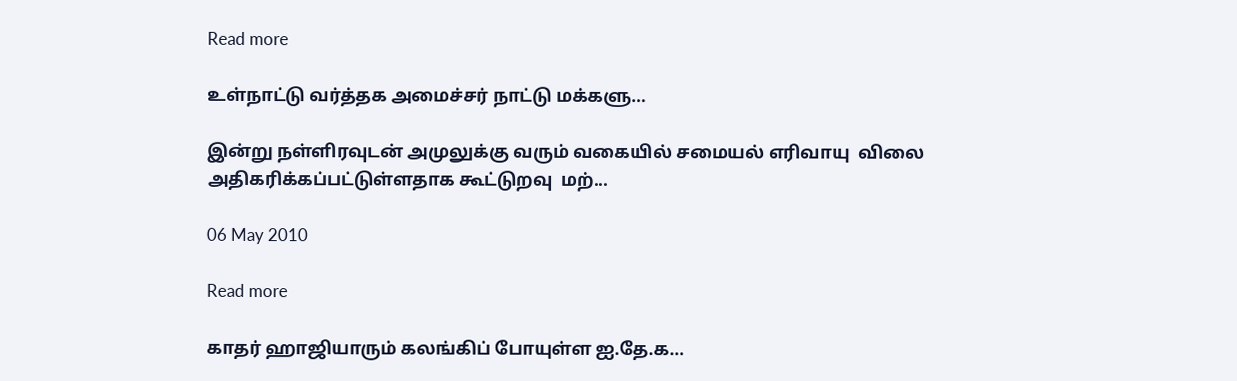Read more

உள்நாட்டு வர்த்தக அமைச்சர் நாட்டு மக்களு…

இன்று நள்ளிரவுடன் அமுலுக்கு வரும் வகையில் சமையல் எரிவாயு  விலை அதிகரிக்கப்பட்டுள்ளதாக கூட்டுறவு  மற்...

06 May 2010

Read more

காதர் ஹாஜியாரும் கலங்கிப் போயுள்ள ஐ.தே.க…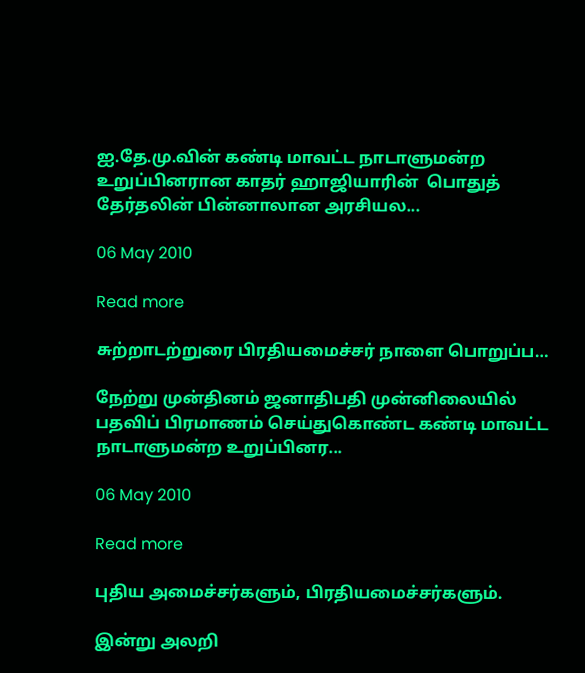ஐ.தே.மு.வின் கண்டி மாவட்ட நாடாளுமன்ற உறுப்பினரான காதர் ஹாஜியாரின்  பொதுத் தேர்தலின் பின்னாலான அரசியல...

06 May 2010

Read more

சுற்றாடற்றுரை பிரதியமைச்சர் நாளை பொறுப்ப…

நேற்று முன்தினம் ஜனாதிபதி முன்னிலையில் பதவிப் பிரமாணம் செய்துகொண்ட கண்டி மாவட்ட நாடாளுமன்ற உறுப்பினர...

06 May 2010

Read more

புதிய அமைச்சர்களும், பிரதியமைச்சர்களும்.

இன்று அலறி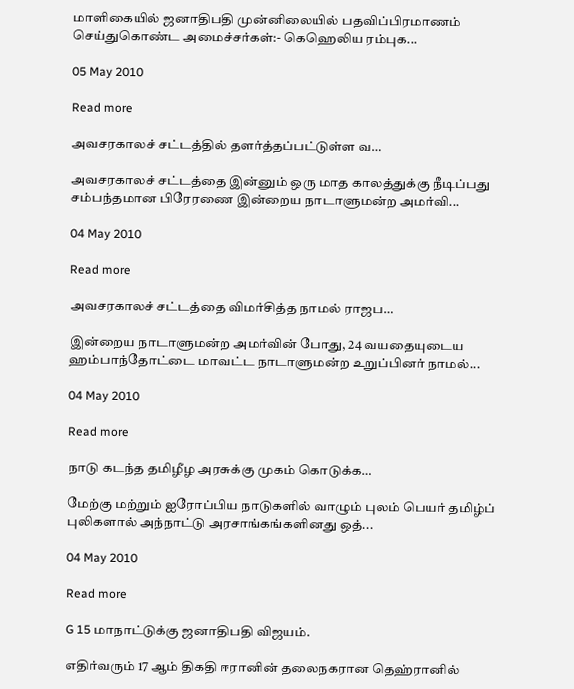மாளிகையில் ஜனாதிபதி முன்னிலையில் பதவிப்பிரமாணம் செய்துகொண்ட அமைச்சர்கள்:- கெஹெலிய ரம்புக...

05 May 2010

Read more

அவசரகாலச் சட்டத்தில் தளர்த்தப்பட்டுள்ள வ…

அவசரகாலச் சட்டத்தை இன்னும் ஒரு மாத காலத்துக்கு நீடிப்பது சம்பந்தமான பிரேரணை இன்றைய நாடாளுமன்ற அமர்வி...

04 May 2010

Read more

அவசரகாலச் சட்டத்தை விமர்சித்த நாமல் ராஜப…

இன்றைய நாடாளுமன்ற அமர்வின் போது, 24 வயதையுடைய  ஹம்பாந்தோட்டை மாவட்ட நாடாளுமன்ற உறுப்பினர் நாமல்...

04 May 2010

Read more

நாடு கடந்த தமிழீழ அரசுக்கு முகம் கொடுக்க…

மேற்கு மற்றும் ஐரோப்பிய நாடுகளில் வாழும் புலம் பெயர் தமிழ்ப் புலிகளால் அந்நாட்டு அரசாங்கங்களினது ஒத்...

04 May 2010

Read more

G 15 மாநாட்டுக்கு ஜனாதிபதி விஜயம்.

எதிர்வரும் 17 ஆம் திகதி ஈரானின் தலைநகரான தெஹ்ரானில்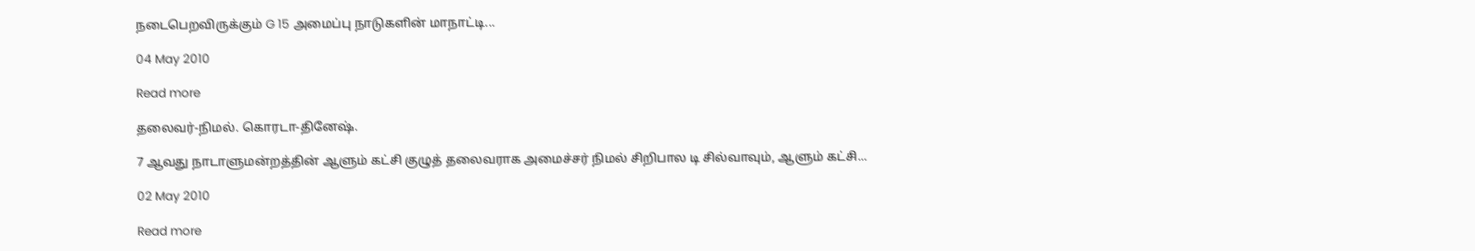நடைபெறவிருக்கும் G 15 அமைப்பு நாடுகளின் மாநாட்டி...

04 May 2010

Read more

தலைவர்-நிமல். கொரடா-தினேஷ்.

7 ஆவது நாடாளுமன்றத்தின் ஆளும் கட்சி குழுத் தலைவராக அமைச்சர் நிமல் சிறிபால டி சில்வாவும், ஆளும் கட்சி...

02 May 2010

Read more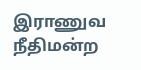இராணுவ நீதிமன்ற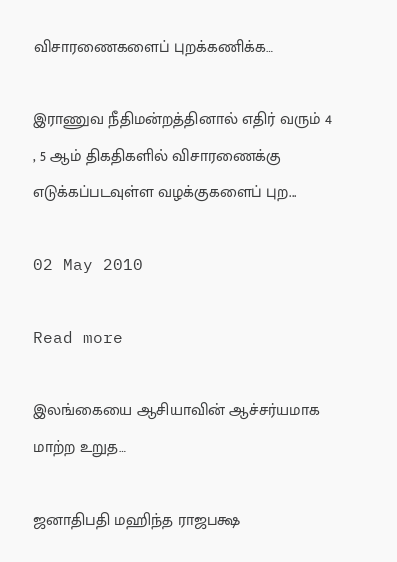விசாரணைகளைப் புறக்கணிக்க…

இராணுவ நீதிமன்றத்தினால் எதிர் வரும் 4 , 5 ஆம் திகதிகளில் விசாரணைக்கு எடுக்கப்படவுள்ள வழக்குகளைப் புற...

02 May 2010

Read more

இலங்கையை ஆசியாவின் ஆச்சர்யமாக மாற்ற உறுத…

ஜனாதிபதி மஹிந்த ராஜபக்ஷ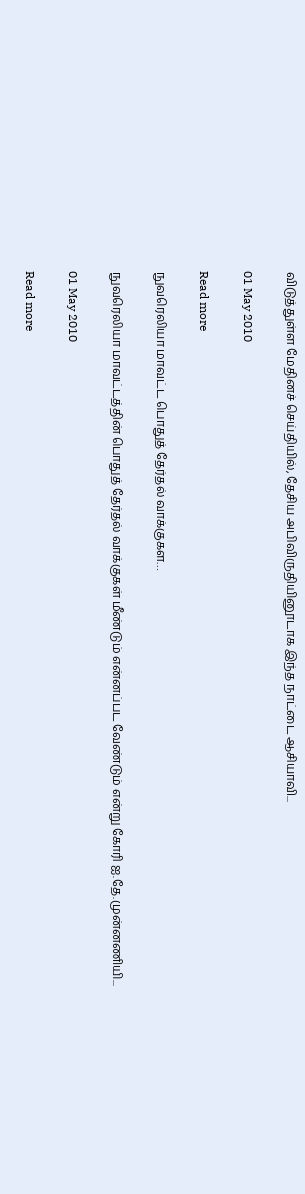விடுத்துள்ள மேதினச் செய்தியில், தேசிய அபிவிருதியினூடாக இந்த நாட்டை ஆசியாவி...

01 May 2010

Read more

நுவரெலியா மாவட்ட பொதுத் தேர்தல் வாக்குகள…

நுவரெலியா மாவட்டத்தின் பொதுத் தேர்தல் வாக்குகள் மீண்டும் என்னப்பட வேண்டும் என்று கோரி ஐ.தே.முன்னணியி...

01 May 2010

Read more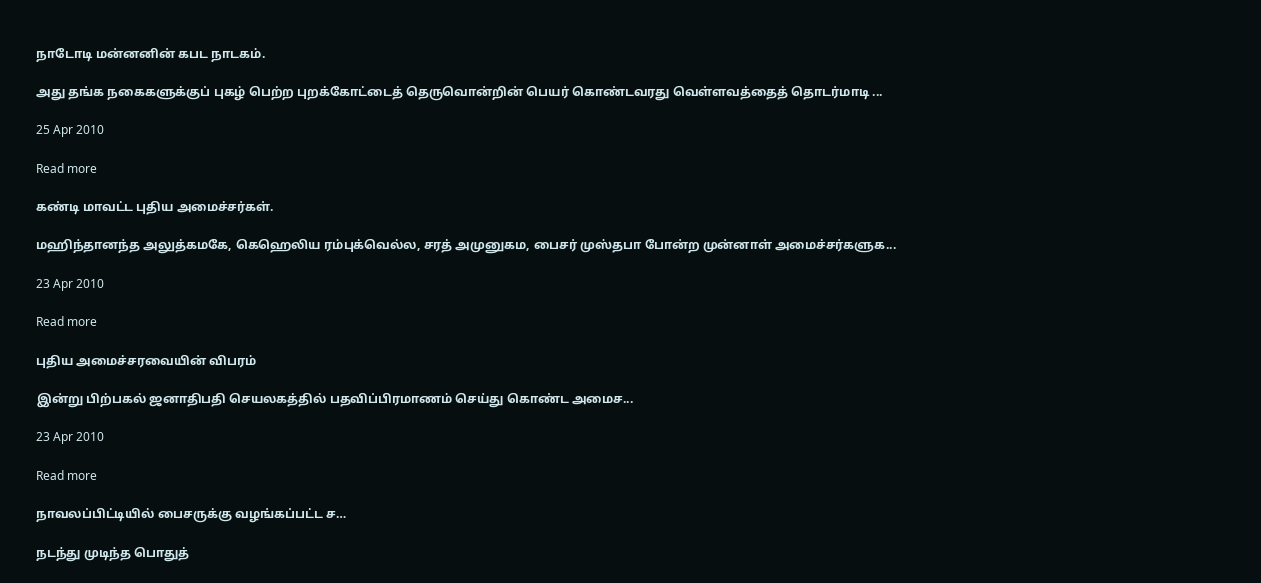நாடோடி மன்னனின் கபட நாடகம்.

அது தங்க நகைகளுக்குப் புகழ் பெற்ற புறக்கோட்டைத் தெருவொன்றின் பெயர் கொண்டவரது வெள்ளவத்தைத் தொடர்மாடி ...

25 Apr 2010

Read more

கண்டி மாவட்ட புதிய அமைச்சர்கள்.

மஹிந்தானந்த அலுத்கமகே, கெஹெலிய ரம்புக்வெல்ல, சரத் அமுனுகம, பைசர் முஸ்தபா போன்ற முன்னாள் அமைச்சர்களுக...

23 Apr 2010

Read more

புதிய அமைச்சரவையின் விபரம்

இன்று பிற்பகல் ஜனாதிபதி செயலகத்தில் பதவிப்பிரமாணம் செய்து கொண்ட அமைச...

23 Apr 2010

Read more

நாவலப்பிட்டியில் பைசருக்கு வழங்கப்பட்ட ச…

நடந்து முடிந்த பொதுத்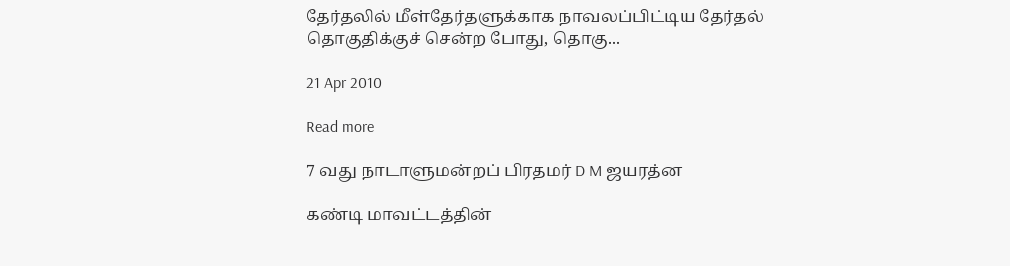தேர்தலில் மீள்தேர்தளுக்காக நாவலப்பிட்டிய தேர்தல் தொகுதிக்குச் சென்ற போது, தொகு...

21 Apr 2010

Read more

7 வது நாடாளுமன்றப் பிரதமர் D M ஜயரத்ன

கண்டி மாவட்டத்தின்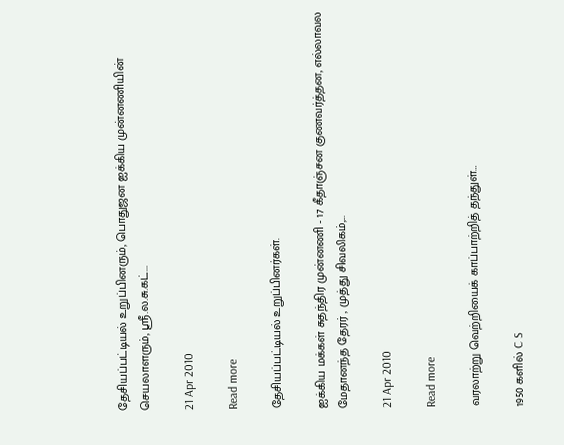தேசியப்பட்டியல் உறுப்பினரும், பொதுஜன ஐக்கிய முன்னணியின் செயலாளரும், ஸ்ரீ.ல.சு.கட்...

21 Apr 2010

Read more

தேசியப்பட்டியல் உறுப்பினர்கள்.

ஐக்கிய மக்கள் சுதந்திர முன்னணி - 17 கீதாஞ்சன குணவர்த்தன, எல்லாவல மேதானந்த தேரர் , முத்து சிவலிகம்,...

21 Apr 2010

Read more

வரலாற்று வெற்றியைக் காப்பாற்றித் தந்துள்…

1950 களில் C S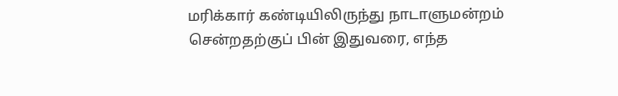மரிக்கார் கண்டியிலிருந்து நாடாளுமன்றம் சென்றதற்குப் பின் இதுவரை, எந்த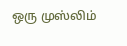ஒரு முஸ்லிம்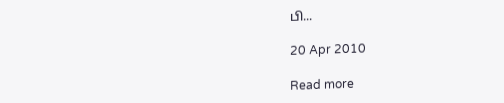பி...

20 Apr 2010

Read more